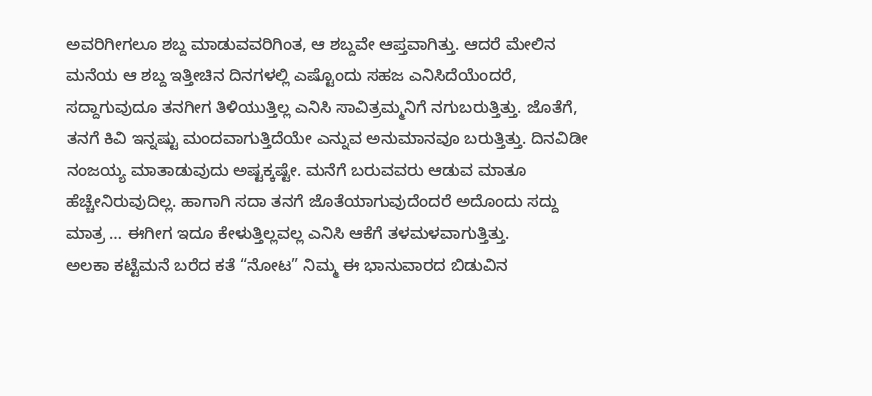ಅವರಿಗೀಗಲೂ ಶಬ್ದ ಮಾಡುವವರಿಗಿಂತ, ಆ ಶಬ್ದವೇ ಆಪ್ತವಾಗಿತ್ತು. ಆದರೆ ಮೇಲಿನ ಮನೆಯ ಆ ಶಬ್ದ ಇತ್ತೀಚಿನ ದಿನಗಳಲ್ಲಿ ಎಷ್ಟೊಂದು ಸಹಜ ಎನಿಸಿದೆಯೆಂದರೆ, ಸದ್ದಾಗುವುದೂ ತನಗೀಗ ತಿಳಿಯುತ್ತಿಲ್ಲ ಎನಿಸಿ ಸಾವಿತ್ರಮ್ಮನಿಗೆ ನಗುಬರುತ್ತಿತ್ತು. ಜೊತೆಗೆ, ತನಗೆ ಕಿವಿ ಇನ್ನಷ್ಟು ಮಂದವಾಗುತ್ತಿದೆಯೇ ಎನ್ನುವ ಅನುಮಾನವೂ ಬರುತ್ತಿತ್ತು. ದಿನವಿಡೀ ನಂಜಯ್ಯ ಮಾತಾಡುವುದು ಅಷ್ಟಕ್ಕಷ್ಟೇ. ಮನೆಗೆ ಬರುವವರು ಆಡುವ ಮಾತೂ ಹೆಚ್ಚೇನಿರುವುದಿಲ್ಲ. ಹಾಗಾಗಿ ಸದಾ ತನಗೆ ಜೊತೆಯಾಗುವುದೆಂದರೆ ಅದೊಂದು ಸದ್ದು ಮಾತ್ರ … ಈಗೀಗ ಇದೂ ಕೇಳುತ್ತಿಲ್ಲವಲ್ಲ ಎನಿಸಿ ಆಕೆಗೆ ತಳಮಳವಾಗುತ್ತಿತ್ತು.
ಅಲಕಾ ಕಟ್ಟೆಮನೆ ಬರೆದ ಕತೆ “ನೋಟ” ನಿಮ್ಮ ಈ ಭಾನುವಾರದ ಬಿಡುವಿನ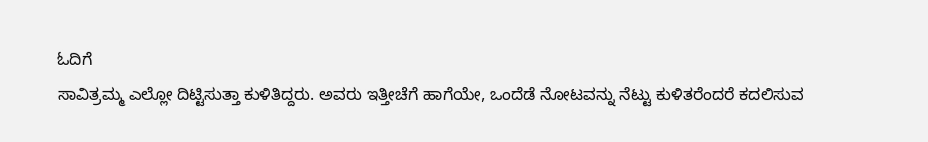ಓದಿಗೆ
ಸಾವಿತ್ರಮ್ಮ ಎಲ್ಲೋ ದಿಟ್ಟಿಸುತ್ತಾ ಕುಳಿತಿದ್ದರು. ಅವರು ಇತ್ತೀಚೆಗೆ ಹಾಗೆಯೇ, ಒಂದೆಡೆ ನೋಟವನ್ನು ನೆಟ್ಟು ಕುಳಿತರೆಂದರೆ ಕದಲಿಸುವ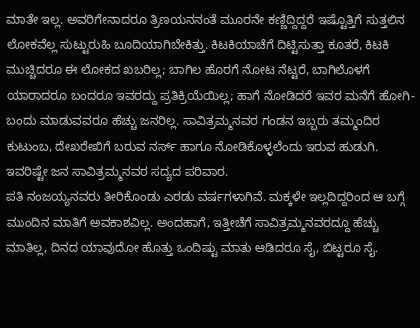ಮಾತೇ ಇಲ್ಲ. ಅವರಿಗೇನಾದರೂ ತ್ರಿಣಯನನಂತೆ ಮೂರನೇ ಕಣ್ಣಿದ್ದಿದ್ದರೆ ಇಷ್ಟೊತ್ತಿಗೆ ಸುತ್ತಲಿನ ಲೋಕವೆಲ್ಲ ಸುಟ್ಟುರುಹಿ ಬೂದಿಯಾಗಿಬೇಕಿತ್ತು. ಕಿಟಕಿಯಾಚೆಗೆ ದಿಟ್ಟಿಸುತ್ತಾ ಕೂತರೆ, ಕಿಟಕಿ ಮುಚ್ಚಿದರೂ ಈ ಲೋಕದ ಖಬರಿಲ್ಲ; ಬಾಗಿಲ ಹೊರಗೆ ನೋಟ ನೆಟ್ಟರೆ, ಬಾಗಿಲೊಳಗೆ ಯಾರಾದರೂ ಬಂದರೂ ಇವರದ್ದು ಪ್ರತಿಕ್ರಿಯೆಯಿಲ್ಲ; ಹಾಗೆ ನೋಡಿದರೆ ಇವರ ಮನೆಗೆ ಹೋಗಿ-ಬಂದು ಮಾಡುವವರೂ ಹೆಚ್ಚು ಜನರಿಲ್ಲ. ಸಾವಿತ್ರಮ್ಮನವರ ಗಂಡನ ಇಬ್ಬರು ತಮ್ಮಂದಿರ ಕುಟುಂಬ, ದೇಖರೇಖಿಗೆ ಬರುವ ನರ್ಸ್ ಹಾಗೂ ನೋಡಿಕೊಳ್ಳಲೆಂದು ಇರುವ ಹುಡುಗಿ. ಇವರಿಷ್ಟೇ ಜನ ಸಾವಿತ್ರಮ್ಮನವರ ಸದ್ಯದ ಪರಿವಾರ.
ಪತಿ ನಂಜಯ್ಯನವರು ತೀರಿಕೊಂಡು ಎರಡು ವರ್ಷಗಳಾಗಿವೆ. ಮಕ್ಕಳೇ ಇಲ್ಲದಿದ್ದರಿಂದ ಆ ಬಗ್ಗೆ ಮುಂದಿನ ಮಾತಿಗೆ ಅವಕಾಶವಿಲ್ಲ. ಅಂದಹಾಗೆ, ಇತ್ತೀಚೆಗೆ ಸಾವಿತ್ರಮ್ಮನವರದ್ದೂ ಹೆಚ್ಚು ಮಾತಿಲ್ಲ, ದಿನದ ಯಾವುದೋ ಹೊತ್ತು ಒಂದಿಷ್ಟು ಮಾತು ಆಡಿದರೂ ಸೈ, ಬಿಟ್ಟರೂ ಸೈ.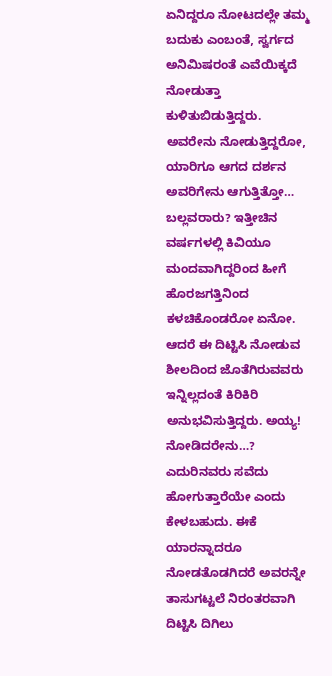ಏನಿದ್ದರೂ ನೋಟದಲ್ಲೇ ತಮ್ಮ ಬದುಕು ಎಂಬಂತೆ, ಸ್ವರ್ಗದ ಅನಿಮಿಷರಂತೆ ಎವೆಯಿಕ್ಕದೆ ನೋಡುತ್ತಾ ಕುಳಿತುಬಿಡುತ್ತಿದ್ದರು. ಅವರೇನು ನೋಡುತ್ತಿದ್ದರೋ, ಯಾರಿಗೂ ಆಗದ ದರ್ಶನ ಅವರಿಗೇನು ಆಗುತ್ತಿತ್ತೋ… ಬಲ್ಲವರಾರು? ಇತ್ತೀಚಿನ ವರ್ಷಗಳಲ್ಲಿ ಕಿವಿಯೂ ಮಂದವಾಗಿದ್ದರಿಂದ ಹೀಗೆ ಹೊರಜಗತ್ತಿನಿಂದ ಕಳಚಿಕೊಂಡರೋ ಏನೋ. ಆದರೆ ಈ ದಿಟ್ಟಿಸಿ ನೋಡುವ ಶೀಲದಿಂದ ಜೊತೆಗಿರುವವರು ಇನ್ನಿಲ್ಲದಂತೆ ಕಿರಿಕಿರಿ ಅನುಭವಿಸುತ್ತಿದ್ದರು. ಅಯ್ಯ! ನೋಡಿದರೇನು…? ಎದುರಿನವರು ಸವೆದು ಹೋಗುತ್ತಾರೆಯೇ ಎಂದು ಕೇಳಬಹುದು. ಈಕೆ ಯಾರನ್ನಾದರೂ ನೋಡತೊಡಗಿದರೆ ಅವರನ್ನೇ ತಾಸುಗಟ್ಟಲೆ ನಿರಂತರವಾಗಿ ದಿಟ್ಟಿಸಿ ದಿಗಿಲು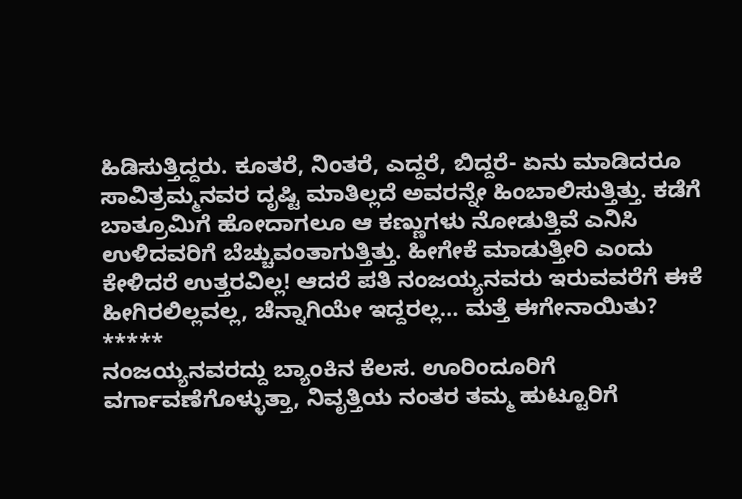ಹಿಡಿಸುತ್ತಿದ್ದರು. ಕೂತರೆ, ನಿಂತರೆ, ಎದ್ದರೆ, ಬಿದ್ದರೆ- ಏನು ಮಾಡಿದರೂ ಸಾವಿತ್ರಮ್ಮನವರ ದೃಷ್ಟಿ ಮಾತಿಲ್ಲದೆ ಅವರನ್ನೇ ಹಿಂಬಾಲಿಸುತ್ತಿತ್ತು. ಕಡೆಗೆ ಬಾತ್ರೂಮಿಗೆ ಹೋದಾಗಲೂ ಆ ಕಣ್ಣುಗಳು ನೋಡುತ್ತಿವೆ ಎನಿಸಿ ಉಳಿದವರಿಗೆ ಬೆಚ್ಚುವಂತಾಗುತ್ತಿತ್ತು. ಹೀಗೇಕೆ ಮಾಡುತ್ತೀರಿ ಎಂದು ಕೇಳಿದರೆ ಉತ್ತರವಿಲ್ಲ! ಆದರೆ ಪತಿ ನಂಜಯ್ಯನವರು ಇರುವವರೆಗೆ ಈಕೆ ಹೀಗಿರಲಿಲ್ಲವಲ್ಲ, ಚೆನ್ನಾಗಿಯೇ ಇದ್ದರಲ್ಲ… ಮತ್ತೆ ಈಗೇನಾಯಿತು?
*****
ನಂಜಯ್ಯನವರದ್ದು ಬ್ಯಾಂಕಿನ ಕೆಲಸ. ಊರಿಂದೂರಿಗೆ ವರ್ಗಾವಣೆಗೊಳ್ಳುತ್ತಾ, ನಿವೃತ್ತಿಯ ನಂತರ ತಮ್ಮ ಹುಟ್ಟೂರಿಗೆ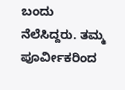ಬಂದು ನೆಲೆಸಿದ್ದರು. ತಮ್ಮ ಪೂರ್ವೀಕರಿಂದ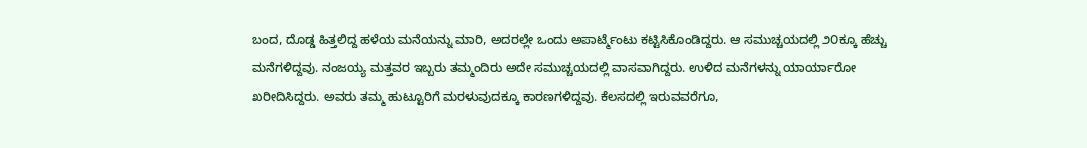ಬಂದ, ದೊಡ್ಡ ಹಿತ್ತಲಿದ್ದ ಹಳೆಯ ಮನೆಯನ್ನು ಮಾರಿ, ಅದರಲ್ಲೇ ಒಂದು ಅಪಾರ್ಟ್ಮೆಂಟು ಕಟ್ಟಿಸಿಕೊಂಡಿದ್ದರು. ಆ ಸಮುಚ್ಚಯದಲ್ಲಿ ೨೦ಕ್ಕೂ ಹೆಚ್ಚು ಮನೆಗಳಿದ್ದವು. ನಂಜಯ್ಯ ಮತ್ತವರ ಇಬ್ಬರು ತಮ್ಮಂದಿರು ಅದೇ ಸಮುಚ್ಚಯದಲ್ಲಿ ವಾಸವಾಗಿದ್ದರು. ಉಳಿದ ಮನೆಗಳನ್ನು ಯಾರ್ಯಾರೋ ಖರೀದಿಸಿದ್ದರು. ಅವರು ತಮ್ಮ ಹುಟ್ಟೂರಿಗೆ ಮರಳುವುದಕ್ಕೂ ಕಾರಣಗಳಿದ್ದವು. ಕೆಲಸದಲ್ಲಿ ಇರುವವರೆಗೂ,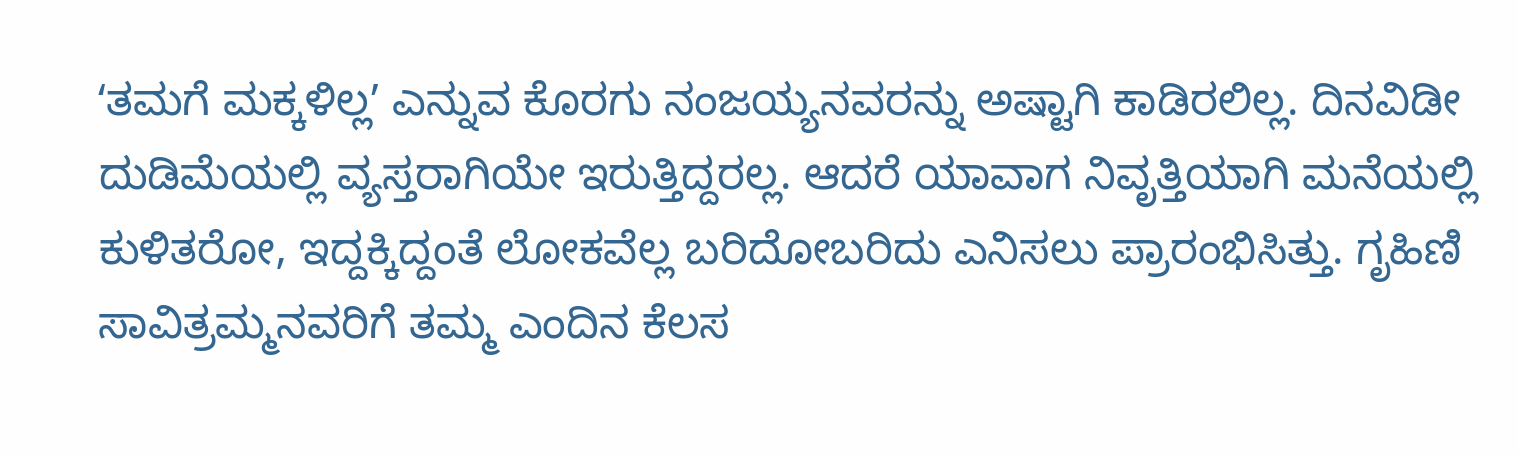ʻತಮಗೆ ಮಕ್ಕಳಿಲ್ಲʼ ಎನ್ನುವ ಕೊರಗು ನಂಜಯ್ಯನವರನ್ನು ಅಷ್ಟಾಗಿ ಕಾಡಿರಲಿಲ್ಲ. ದಿನವಿಡೀ ದುಡಿಮೆಯಲ್ಲಿ ವ್ಯಸ್ತರಾಗಿಯೇ ಇರುತ್ತಿದ್ದರಲ್ಲ. ಆದರೆ ಯಾವಾಗ ನಿವೃತ್ತಿಯಾಗಿ ಮನೆಯಲ್ಲಿ ಕುಳಿತರೋ, ಇದ್ದಕ್ಕಿದ್ದಂತೆ ಲೋಕವೆಲ್ಲ ಬರಿದೋಬರಿದು ಎನಿಸಲು ಪ್ರಾರಂಭಿಸಿತ್ತು. ಗೃಹಿಣಿ ಸಾವಿತ್ರಮ್ಮನವರಿಗೆ ತಮ್ಮ ಎಂದಿನ ಕೆಲಸ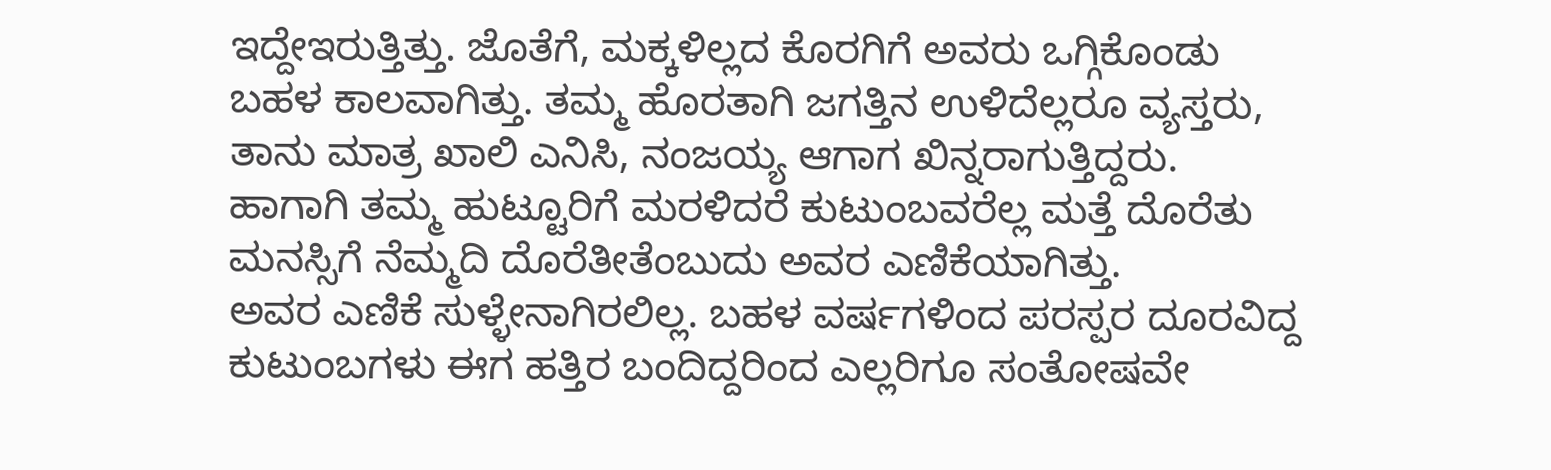ಇದ್ದೇಇರುತ್ತಿತ್ತು. ಜೊತೆಗೆ, ಮಕ್ಕಳಿಲ್ಲದ ಕೊರಗಿಗೆ ಅವರು ಒಗ್ಗಿಕೊಂಡು ಬಹಳ ಕಾಲವಾಗಿತ್ತು. ತಮ್ಮ ಹೊರತಾಗಿ ಜಗತ್ತಿನ ಉಳಿದೆಲ್ಲರೂ ವ್ಯಸ್ತರು, ತಾನು ಮಾತ್ರ ಖಾಲಿ ಎನಿಸಿ, ನಂಜಯ್ಯ ಆಗಾಗ ಖಿನ್ನರಾಗುತ್ತಿದ್ದರು. ಹಾಗಾಗಿ ತಮ್ಮ ಹುಟ್ಟೂರಿಗೆ ಮರಳಿದರೆ ಕುಟುಂಬವರೆಲ್ಲ ಮತ್ತೆ ದೊರೆತು ಮನಸ್ಸಿಗೆ ನೆಮ್ಮದಿ ದೊರೆತೀತೆಂಬುದು ಅವರ ಎಣಿಕೆಯಾಗಿತ್ತು.
ಅವರ ಎಣಿಕೆ ಸುಳ್ಳೇನಾಗಿರಲಿಲ್ಲ. ಬಹಳ ವರ್ಷಗಳಿಂದ ಪರಸ್ಪರ ದೂರವಿದ್ದ ಕುಟುಂಬಗಳು ಈಗ ಹತ್ತಿರ ಬಂದಿದ್ದರಿಂದ ಎಲ್ಲರಿಗೂ ಸಂತೋಷವೇ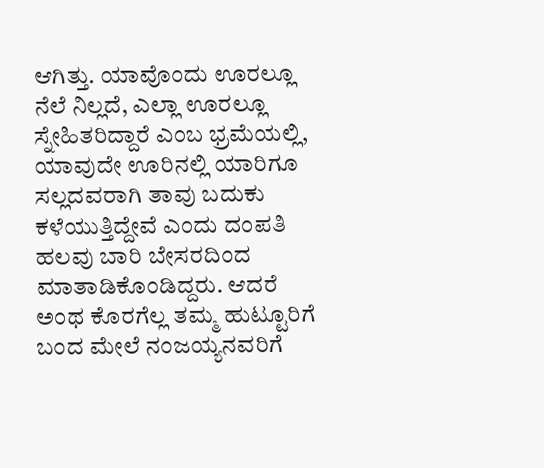ಆಗಿತ್ತು. ಯಾವೊಂದು ಊರಲ್ಲೂ ನೆಲೆ ನಿಲ್ಲದೆ, ಎಲ್ಲಾ ಊರಲ್ಲೂ ಸ್ನೇಹಿತರಿದ್ದಾರೆ ಎಂಬ ಭ್ರಮೆಯಲ್ಲಿ, ಯಾವುದೇ ಊರಿನಲ್ಲಿ ಯಾರಿಗೂ ಸಲ್ಲದವರಾಗಿ ತಾವು ಬದುಕು ಕಳೆಯುತ್ತಿದ್ದೇವೆ ಎಂದು ದಂಪತಿ ಹಲವು ಬಾರಿ ಬೇಸರದಿಂದ ಮಾತಾಡಿಕೊಂಡಿದ್ದರು. ಆದರೆ ಅಂಥ ಕೊರಗೆಲ್ಲ ತಮ್ಮ ಹುಟ್ಟೂರಿಗೆ ಬಂದ ಮೇಲೆ ನಂಜಯ್ಯನವರಿಗೆ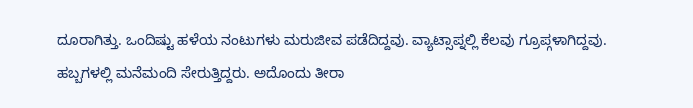ದೂರಾಗಿತ್ತು. ಒಂದಿಷ್ಟು ಹಳೆಯ ನಂಟುಗಳು ಮರುಜೀವ ಪಡೆದಿದ್ದವು. ವ್ಯಾಟ್ಸಾಪ್ನಲ್ಲಿ ಕೆಲವು ಗ್ರೂಪ್ಗಳಾಗಿದ್ದವು. ಹಬ್ಬಗಳಲ್ಲಿ ಮನೆಮಂದಿ ಸೇರುತ್ತಿದ್ದರು. ಅದೊಂದು ತೀರಾ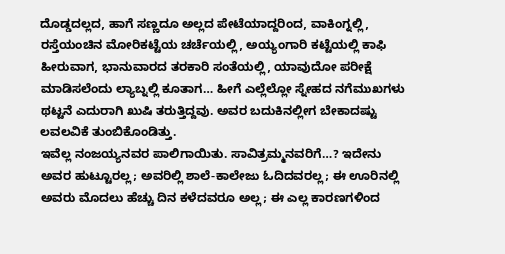ದೊಡ್ಡದಲ್ಲದ, ಹಾಗೆ ಸಣ್ಣದೂ ಅಲ್ಲದ ಪೇಟೆಯಾದ್ದರಿಂದ, ವಾಕಿಂಗ್ನಲ್ಲಿ, ರಸ್ತೆಯಂಚಿನ ಮೋರಿಕಟ್ಟೆಯ ಚರ್ಚೆಯಲ್ಲಿ, ಅಯ್ಯಂಗಾರಿ ಕಟ್ಟೆಯಲ್ಲಿ ಕಾಫಿ ಹೀರುವಾಗ, ಭಾನುವಾರದ ತರಕಾರಿ ಸಂತೆಯಲ್ಲಿ, ಯಾವುದೋ ಪರೀಕ್ಷೆ ಮಾಡಿಸಲೆಂದು ಲ್ಯಾಬ್ನಲ್ಲಿ ಕೂತಾಗ… ಹೀಗೆ ಎಲ್ಲೆಲ್ಲೋ ಸ್ನೇಹದ ನಗೆಮುಖಗಳು ಥಟ್ಟನೆ ಎದುರಾಗಿ ಖುಷಿ ತರುತ್ತಿದ್ದವು. ಅವರ ಬದುಕಿನಲ್ಲೀಗ ಬೇಕಾದಷ್ಟು ಲವಲವಿಕೆ ತುಂಬಿಕೊಂಡಿತ್ತು.
ಇವೆಲ್ಲ ನಂಜಯ್ಯನವರ ಪಾಲಿಗಾಯಿತು. ಸಾವಿತ್ರಮ್ಮನವರಿಗೆ…? ಇದೇನು ಅವರ ಹುಟ್ಟೂರಲ್ಲ; ಅವರಿಲ್ಲಿ ಶಾಲೆ-ಕಾಲೇಜು ಓದಿದವರಲ್ಲ; ಈ ಊರಿನಲ್ಲಿ ಅವರು ಮೊದಲು ಹೆಚ್ಚು ದಿನ ಕಳೆದವರೂ ಅಲ್ಲ; ಈ ಎಲ್ಲ ಕಾರಣಗಳಿಂದ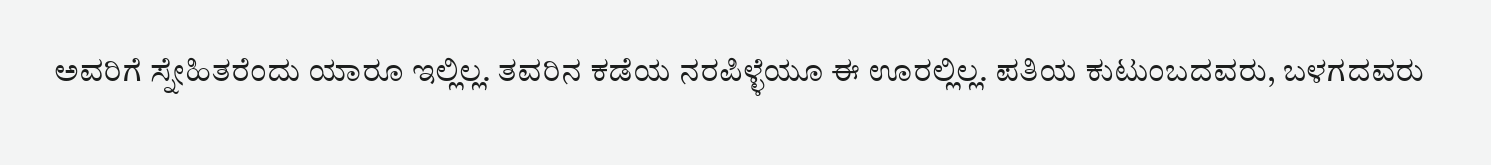ಅವರಿಗೆ ಸ್ನೇಹಿತರೆಂದು ಯಾರೂ ಇಲ್ಲಿಲ್ಲ. ತವರಿನ ಕಡೆಯ ನರಪಿಳ್ಳೆಯೂ ಈ ಊರಲ್ಲಿಲ್ಲ. ಪತಿಯ ಕುಟುಂಬದವರು, ಬಳಗದವರು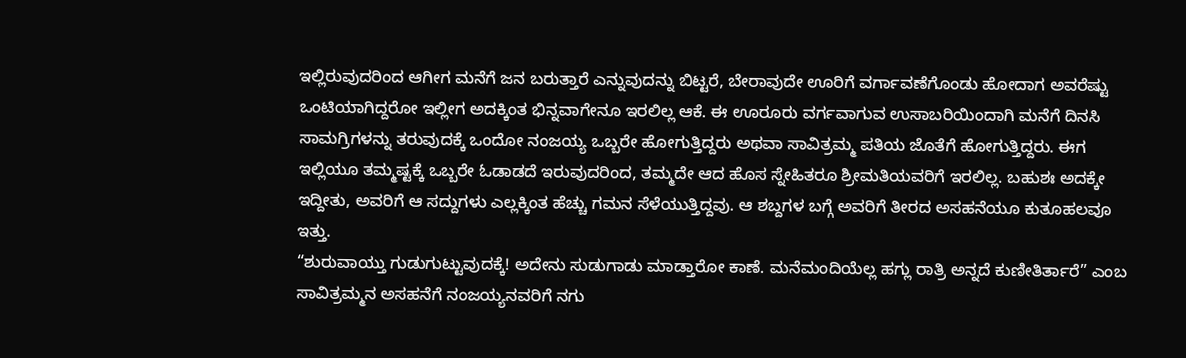ಇಲ್ಲಿರುವುದರಿಂದ ಆಗೀಗ ಮನೆಗೆ ಜನ ಬರುತ್ತಾರೆ ಎನ್ನುವುದನ್ನು ಬಿಟ್ಟರೆ, ಬೇರಾವುದೇ ಊರಿಗೆ ವರ್ಗಾವಣೆಗೊಂಡು ಹೋದಾಗ ಅವರೆಷ್ಟು ಒಂಟಿಯಾಗಿದ್ದರೋ ಇಲ್ಲೀಗ ಅದಕ್ಕಿಂತ ಭಿನ್ನವಾಗೇನೂ ಇರಲಿಲ್ಲ ಆಕೆ. ಈ ಊರೂರು ವರ್ಗವಾಗುವ ಉಸಾಬರಿಯಿಂದಾಗಿ ಮನೆಗೆ ದಿನಸಿ ಸಾಮಗ್ರಿಗಳನ್ನು ತರುವುದಕ್ಕೆ ಒಂದೋ ನಂಜಯ್ಯ ಒಬ್ಬರೇ ಹೋಗುತ್ತಿದ್ದರು ಅಥವಾ ಸಾವಿತ್ರಮ್ಮ ಪತಿಯ ಜೊತೆಗೆ ಹೋಗುತ್ತಿದ್ದರು. ಈಗ ಇಲ್ಲಿಯೂ ತಮ್ಮಷ್ಟಕ್ಕೆ ಒಬ್ಬರೇ ಓಡಾಡದೆ ಇರುವುದರಿಂದ, ತಮ್ಮದೇ ಆದ ಹೊಸ ಸ್ನೇಹಿತರೂ ಶ್ರೀಮತಿಯವರಿಗೆ ಇರಲಿಲ್ಲ. ಬಹುಶಃ ಅದಕ್ಕೇ ಇದ್ದೀತು, ಅವರಿಗೆ ಆ ಸದ್ದುಗಳು ಎಲ್ಲಕ್ಕಿಂತ ಹೆಚ್ಚು ಗಮನ ಸೆಳೆಯುತ್ತಿದ್ದವು. ಆ ಶಬ್ದಗಳ ಬಗ್ಗೆ ಅವರಿಗೆ ತೀರದ ಅಸಹನೆಯೂ ಕುತೂಹಲವೂ ಇತ್ತು.
“ಶುರುವಾಯ್ತು ಗುಡುಗುಟ್ಟುವುದಕ್ಕೆ! ಅದೇನು ಸುಡುಗಾಡು ಮಾಡ್ತಾರೋ ಕಾಣೆ. ಮನೆಮಂದಿಯೆಲ್ಲ ಹಗ್ಲು ರಾತ್ರಿ ಅನ್ನದೆ ಕುಣೀತಿರ್ತಾರೆ” ಎಂಬ ಸಾವಿತ್ರಮ್ಮನ ಅಸಹನೆಗೆ ನಂಜಯ್ಯನವರಿಗೆ ನಗು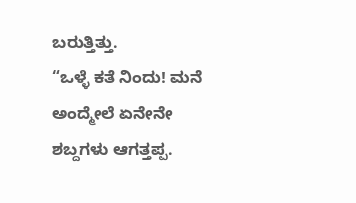ಬರುತ್ತಿತ್ತು.
“ಒಳ್ಳೆ ಕತೆ ನಿಂದು! ಮನೆ ಅಂದ್ಮೇಲೆ ಏನೇನೇ ಶಬ್ದಗಳು ಆಗತ್ತಪ್ಪ.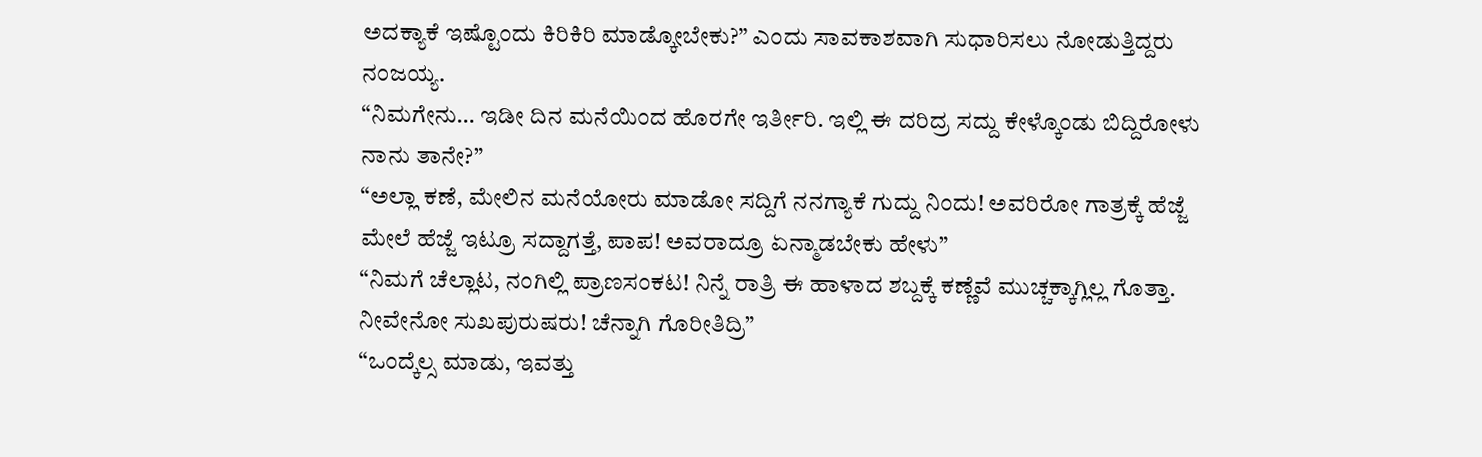ಅದಕ್ಯಾಕೆ ಇಷ್ಟೊಂದು ಕಿರಿಕಿರಿ ಮಾಡ್ಕೋಬೇಕು?” ಎಂದು ಸಾವಕಾಶವಾಗಿ ಸುಧಾರಿಸಲು ನೋಡುತ್ತಿದ್ದರು ನಂಜಯ್ಯ.
“ನಿಮಗೇನು… ಇಡೀ ದಿನ ಮನೆಯಿಂದ ಹೊರಗೇ ಇರ್ತೀರಿ. ಇಲ್ಲಿ ಈ ದರಿದ್ರ ಸದ್ದು ಕೇಳ್ಕೊಂಡು ಬಿದ್ದಿರೋಳು ನಾನು ತಾನೇ?”
“ಅಲ್ಲಾ ಕಣೆ, ಮೇಲಿನ ಮನೆಯೋರು ಮಾಡೋ ಸದ್ದಿಗೆ ನನಗ್ಯಾಕೆ ಗುದ್ದು ನಿಂದು! ಅವರಿರೋ ಗಾತ್ರಕ್ಕೆ ಹೆಜ್ಜೆ ಮೇಲೆ ಹೆಜ್ಜೆ ಇಟ್ರೂ ಸದ್ದಾಗತ್ತೆ, ಪಾಪ! ಅವರಾದ್ರೂ ಏನ್ಮಾಡಬೇಕು ಹೇಳು”
“ನಿಮಗೆ ಚೆಲ್ಲಾಟ, ನಂಗಿಲ್ಲಿ ಪ್ರಾಣಸಂಕಟ! ನಿನ್ನೆ ರಾತ್ರಿ ಈ ಹಾಳಾದ ಶಬ್ದಕ್ಕೆ ಕಣ್ಣೆವೆ ಮುಚ್ಚಕ್ಕಾಗ್ಲಿಲ್ಲ ಗೊತ್ತಾ. ನೀವೇನೋ ಸುಖಪುರುಷರು! ಚೆನ್ನಾಗಿ ಗೊರೀತಿದ್ರಿ”
“ಒಂದ್ಕೆಲ್ಸ ಮಾಡು, ಇವತ್ತು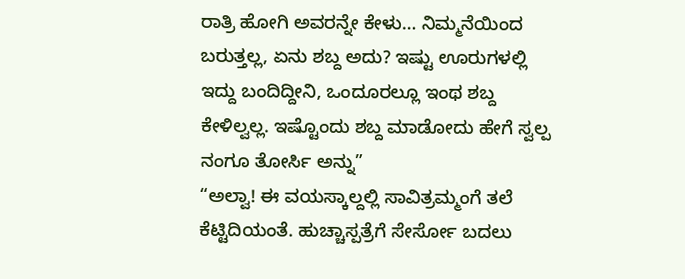ರಾತ್ರಿ ಹೋಗಿ ಅವರನ್ನೇ ಕೇಳು… ನಿಮ್ಮನೆಯಿಂದ ಬರುತ್ತಲ್ಲ, ಏನು ಶಬ್ದ ಅದು? ಇಷ್ಟು ಊರುಗಳಲ್ಲಿ ಇದ್ದು ಬಂದಿದ್ದೀನಿ, ಒಂದೂರಲ್ಲೂ ಇಂಥ ಶಬ್ದ ಕೇಳಿಲ್ವಲ್ಲ. ಇಷ್ಟೊಂದು ಶಬ್ದ ಮಾಡೋದು ಹೇಗೆ ಸ್ವಲ್ಪ ನಂಗೂ ತೋರ್ಸಿ ಅನ್ನು”
“ಅಲ್ವಾ! ಈ ವಯಸ್ಕಾಲ್ದಲ್ಲಿ ಸಾವಿತ್ರಮ್ಮಂಗೆ ತಲೆ ಕೆಟ್ಟಿದಿಯಂತೆ. ಹುಚ್ಚಾಸ್ಪತ್ರೆಗೆ ಸೇರ್ಸೋ ಬದಲು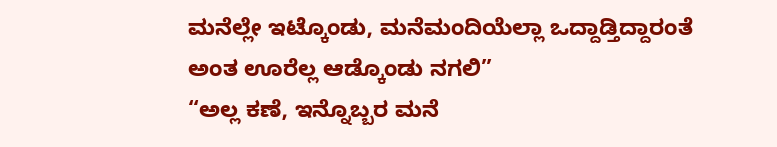ಮನೆಲ್ಲೇ ಇಟ್ಕೊಂಡು, ಮನೆಮಂದಿಯೆಲ್ಲಾ ಒದ್ದಾಡ್ತಿದ್ದಾರಂತೆ ಅಂತ ಊರೆಲ್ಲ ಆಡ್ಕೊಂಡು ನಗಲಿ”
“ಅಲ್ಲ ಕಣೆ, ಇನ್ನೊಬ್ಬರ ಮನೆ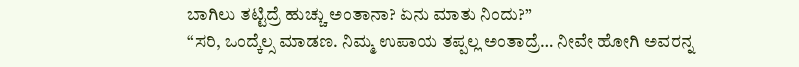ಬಾಗಿಲು ತಟ್ಟಿದ್ರೆ ಹುಚ್ಚು ಅಂತಾನಾ? ಏನು ಮಾತು ನಿಂದು?”
“ಸರಿ, ಒಂದ್ಕೆಲ್ಸ ಮಾಡಣ. ನಿಮ್ಮ ಉಪಾಯ ತಪ್ಪಲ್ಲ ಅಂತಾದ್ರೆ… ನೀವೇ ಹೋಗಿ ಅವರನ್ನ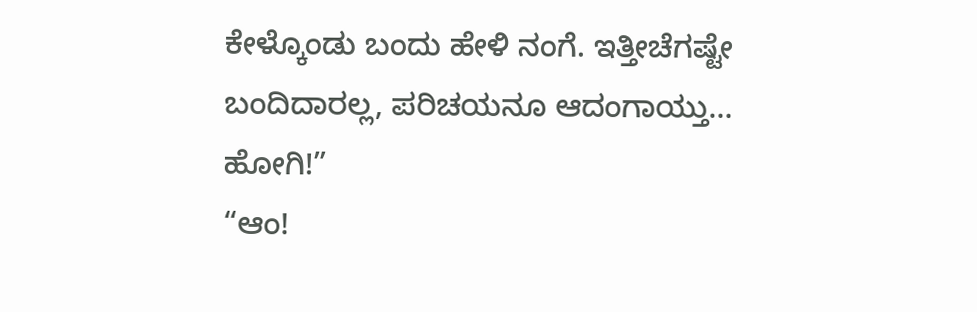ಕೇಳ್ಕೊಂಡು ಬಂದು ಹೇಳಿ ನಂಗೆ. ಇತ್ತೀಚೆಗಷ್ಟೇ ಬಂದಿದಾರಲ್ಲ, ಪರಿಚಯನೂ ಆದಂಗಾಯ್ತು… ಹೋಗಿ!”
“ಆಂ!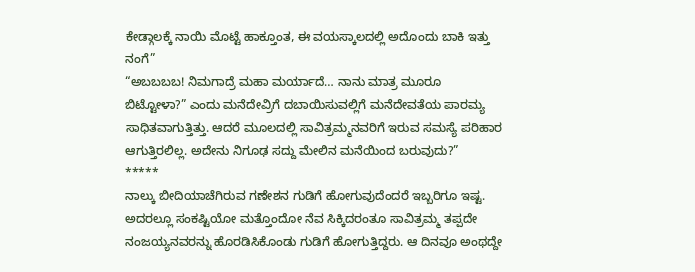ಕೇಡ್ಗಾಲಕ್ಕೆ ನಾಯಿ ಮೊಟ್ಟೆ ಹಾಕ್ತೂಂತ, ಈ ವಯಸ್ಕಾಲದಲ್ಲಿ ಅದೊಂದು ಬಾಕಿ ಇತ್ತು ನಂಗೆ”
“ಅಬಬಬಬ! ನಿಮಗಾದ್ರೆ ಮಹಾ ಮರ್ಯಾದೆ… ನಾನು ಮಾತ್ರ ಮೂರೂ ಬಿಟ್ಟೋಳಾ?” ಎಂದು ಮನೆದೇವ್ರಿಗೆ ದಬಾಯಿಸುವಲ್ಲಿಗೆ ಮನೆದೇವತೆಯ ಪಾರಮ್ಯ ಸಾಧಿತವಾಗುತ್ತಿತ್ತು. ಆದರೆ ಮೂಲದಲ್ಲಿ ಸಾವಿತ್ರಮ್ಮನವರಿಗೆ ಇರುವ ಸಮಸ್ಯೆ ಪರಿಹಾರ ಆಗುತ್ತಿರಲಿಲ್ಲ. ಅದೇನು ನಿಗೂಢ ಸದ್ದು ಮೇಲಿನ ಮನೆಯಿಂದ ಬರುವುದು?”
*****
ನಾಲ್ಕು ಬೀದಿಯಾಚೆಗಿರುವ ಗಣೇಶನ ಗುಡಿಗೆ ಹೋಗುವುದೆಂದರೆ ಇಬ್ಬರಿಗೂ ಇಷ್ಟ. ಅದರಲ್ಲೂ ಸಂಕಷ್ಟಿಯೋ ಮತ್ತೊಂದೋ ನೆವ ಸಿಕ್ಕಿದರಂತೂ ಸಾವಿತ್ರಮ್ಮ ತಪ್ಪದೇ ನಂಜಯ್ಯನವರನ್ನು ಹೊರಡಿಸಿಕೊಂಡು ಗುಡಿಗೆ ಹೋಗುತ್ತಿದ್ದರು. ಆ ದಿನವೂ ಅಂಥದ್ದೇ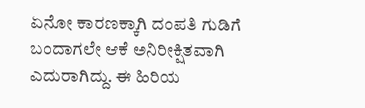ಏನೋ ಕಾರಣಕ್ಕಾಗಿ ದಂಪತಿ ಗುಡಿಗೆ ಬಂದಾಗಲೇ ಆಕೆ ಅನಿರೀಕ್ಷಿತವಾಗಿ ಎದುರಾಗಿದ್ದು. ಈ ಹಿರಿಯ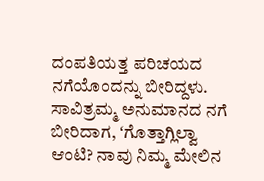ದಂಪತಿಯತ್ತ ಪರಿಚಯದ ನಗೆಯೊಂದನ್ನು ಬೀರಿದ್ದಳು. ಸಾವಿತ್ರಮ್ಮ ಅನುಮಾನದ ನಗೆ ಬೀರಿದಾಗ, ʻಗೊತ್ತಾಗ್ಲಿಲ್ವಾ ಆಂಟಿ? ನಾವು ನಿಮ್ಮ ಮೇಲಿನ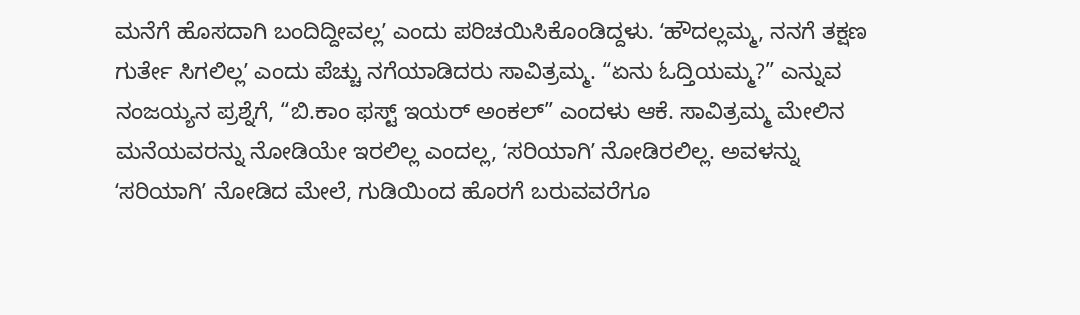ಮನೆಗೆ ಹೊಸದಾಗಿ ಬಂದಿದ್ದೀವಲ್ಲʼ ಎಂದು ಪರಿಚಯಿಸಿಕೊಂಡಿದ್ದಳು. ʻಹೌದಲ್ಲಮ್ಮ, ನನಗೆ ತಕ್ಷಣ ಗುರ್ತೇ ಸಿಗಲಿಲ್ಲʼ ಎಂದು ಪೆಚ್ಚು ನಗೆಯಾಡಿದರು ಸಾವಿತ್ರಮ್ಮ. “ಏನು ಓದ್ತಿಯಮ್ಮ?” ಎನ್ನುವ ನಂಜಯ್ಯನ ಪ್ರಶ್ನೆಗೆ, “ಬಿ.ಕಾಂ ಫಸ್ಟ್ ಇಯರ್ ಅಂಕಲ್” ಎಂದಳು ಆಕೆ. ಸಾವಿತ್ರಮ್ಮ ಮೇಲಿನ ಮನೆಯವರನ್ನು ನೋಡಿಯೇ ಇರಲಿಲ್ಲ ಎಂದಲ್ಲ, ʻಸರಿಯಾಗಿʼ ನೋಡಿರಲಿಲ್ಲ. ಅವಳನ್ನು ʻಸರಿಯಾಗಿʼ ನೋಡಿದ ಮೇಲೆ, ಗುಡಿಯಿಂದ ಹೊರಗೆ ಬರುವವರೆಗೂ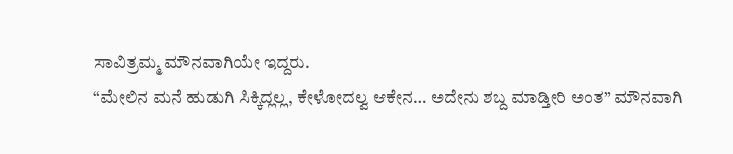ಸಾವಿತ್ರಮ್ಮ ಮೌನವಾಗಿಯೇ ಇದ್ದರು.
“ಮೇಲಿನ ಮನೆ ಹುಡುಗಿ ಸಿಕ್ಕಿದ್ಲಲ್ಲ, ಕೇಳೋದಲ್ವ ಆಕೇನ… ಅದೇನು ಶಬ್ದ ಮಾಡ್ತೀರಿ ಅಂತ” ಮೌನವಾಗಿ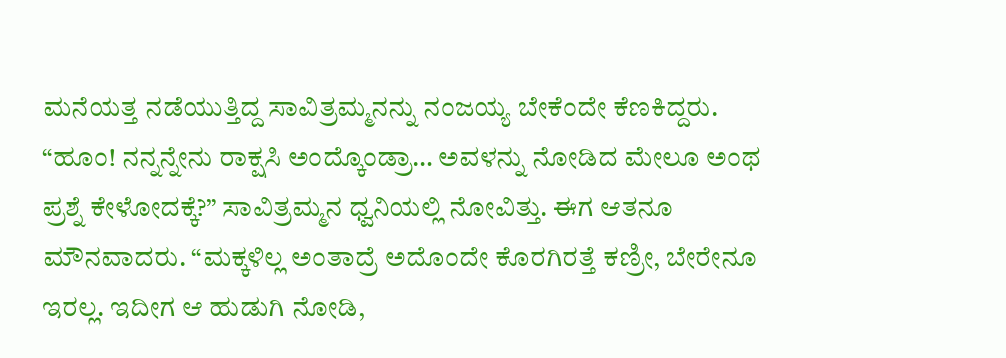ಮನೆಯತ್ತ ನಡೆಯುತ್ತಿದ್ದ ಸಾವಿತ್ರಮ್ಮನನ್ನು ನಂಜಯ್ಯ ಬೇಕೆಂದೇ ಕೆಣಕಿದ್ದರು.
“ಹೂಂ! ನನ್ನನ್ನೇನು ರಾಕ್ಷಸಿ ಅಂದ್ಕೊಂಡ್ರಾ… ಅವಳನ್ನು ನೋಡಿದ ಮೇಲೂ ಅಂಥ ಪ್ರಶ್ನೆ ಕೇಳೋದಕ್ಕೆ?” ಸಾವಿತ್ರಮ್ಮನ ಧ್ವನಿಯಲ್ಲಿ ನೋವಿತ್ತು. ಈಗ ಆತನೂ ಮೌನವಾದರು. “ಮಕ್ಕಳಿಲ್ಲ ಅಂತಾದ್ರೆ ಅದೊಂದೇ ಕೊರಗಿರತ್ತೆ ಕಣ್ರೀ, ಬೇರೇನೂ ಇರಲ್ಲ. ಇದೀಗ ಆ ಹುಡುಗಿ ನೋಡಿ,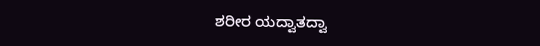ಶರೀರ ಯದ್ವಾತದ್ವಾ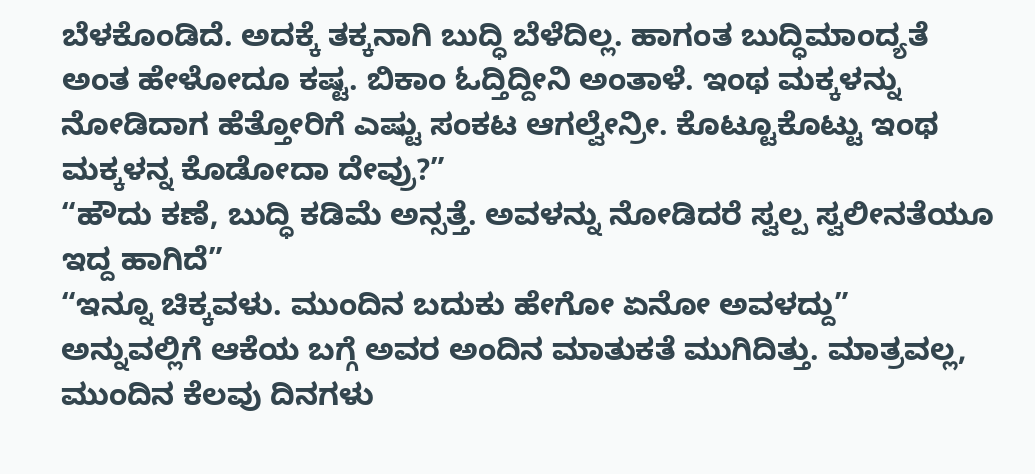ಬೆಳಕೊಂಡಿದೆ. ಅದಕ್ಕೆ ತಕ್ಕನಾಗಿ ಬುದ್ಧಿ ಬೆಳೆದಿಲ್ಲ. ಹಾಗಂತ ಬುದ್ಧಿಮಾಂದ್ಯತೆ ಅಂತ ಹೇಳೋದೂ ಕಷ್ಟ. ಬಿಕಾಂ ಓದ್ತಿದ್ದೀನಿ ಅಂತಾಳೆ. ಇಂಥ ಮಕ್ಕಳನ್ನು ನೋಡಿದಾಗ ಹೆತ್ತೋರಿಗೆ ಎಷ್ಟು ಸಂಕಟ ಆಗಲ್ವೇನ್ರೀ. ಕೊಟ್ಟೂಕೊಟ್ಟು ಇಂಥ ಮಕ್ಕಳನ್ನ ಕೊಡೋದಾ ದೇವ್ರು?”
“ಹೌದು ಕಣೆ, ಬುದ್ಧಿ ಕಡಿಮೆ ಅನ್ಸತ್ತೆ. ಅವಳನ್ನು ನೋಡಿದರೆ ಸ್ವಲ್ಪ ಸ್ವಲೀನತೆಯೂ ಇದ್ದ ಹಾಗಿದೆ”
“ಇನ್ನೂ ಚಿಕ್ಕವಳು. ಮುಂದಿನ ಬದುಕು ಹೇಗೋ ಏನೋ ಅವಳದ್ದು” ಅನ್ನುವಲ್ಲಿಗೆ ಆಕೆಯ ಬಗ್ಗೆ ಅವರ ಅಂದಿನ ಮಾತುಕತೆ ಮುಗಿದಿತ್ತು. ಮಾತ್ರವಲ್ಲ, ಮುಂದಿನ ಕೆಲವು ದಿನಗಳು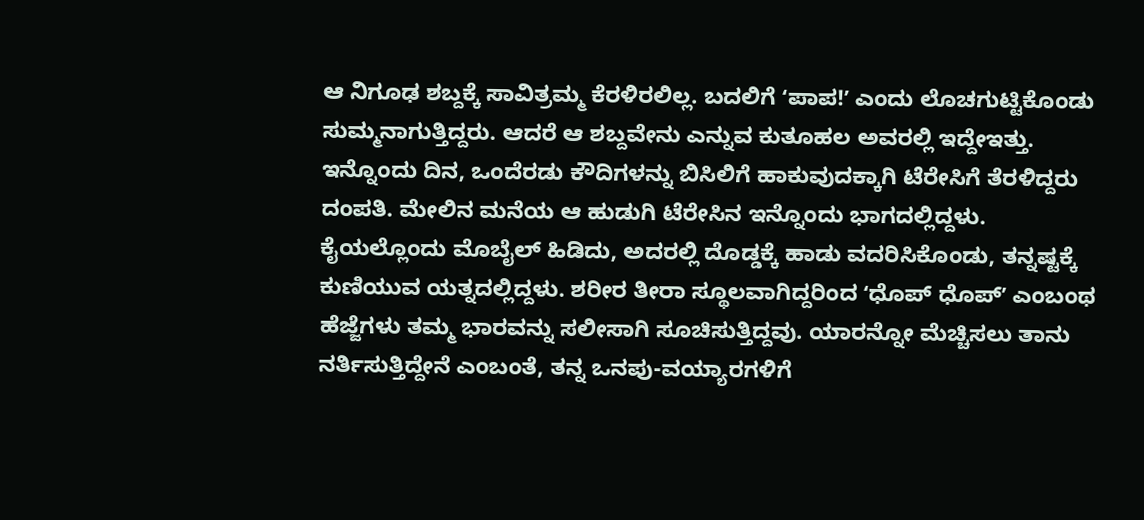ಆ ನಿಗೂಢ ಶಬ್ದಕ್ಕೆ ಸಾವಿತ್ರಮ್ಮ ಕೆರಳಿರಲಿಲ್ಲ. ಬದಲಿಗೆ ʻಪಾಪ!ʼ ಎಂದು ಲೊಚಗುಟ್ಟಿಕೊಂಡು ಸುಮ್ಮನಾಗುತ್ತಿದ್ದರು. ಆದರೆ ಆ ಶಬ್ದವೇನು ಎನ್ನುವ ಕುತೂಹಲ ಅವರಲ್ಲಿ ಇದ್ದೇಇತ್ತು.
ಇನ್ನೊಂದು ದಿನ, ಒಂದೆರಡು ಕೌದಿಗಳನ್ನು ಬಿಸಿಲಿಗೆ ಹಾಕುವುದಕ್ಕಾಗಿ ಟೆರೇಸಿಗೆ ತೆರಳಿದ್ದರು ದಂಪತಿ. ಮೇಲಿನ ಮನೆಯ ಆ ಹುಡುಗಿ ಟೆರೇಸಿನ ಇನ್ನೊಂದು ಭಾಗದಲ್ಲಿದ್ದಳು. ಕೈಯಲ್ಲೊಂದು ಮೊಬೈಲ್ ಹಿಡಿದು, ಅದರಲ್ಲಿ ದೊಡ್ಡಕ್ಕೆ ಹಾಡು ವದರಿಸಿಕೊಂಡು, ತನ್ನಷ್ಟಕ್ಕೆ ಕುಣಿಯುವ ಯತ್ನದಲ್ಲಿದ್ದಳು. ಶರೀರ ತೀರಾ ಸ್ಥೂಲವಾಗಿದ್ದರಿಂದ ʻಧೊಪ್ ಧೊಪ್ʼ ಎಂಬಂಥ ಹೆಜ್ಜೆಗಳು ತಮ್ಮ ಭಾರವನ್ನು ಸಲೀಸಾಗಿ ಸೂಚಿಸುತ್ತಿದ್ದವು. ಯಾರನ್ನೋ ಮೆಚ್ಚಿಸಲು ತಾನು ನರ್ತಿಸುತ್ತಿದ್ದೇನೆ ಎಂಬಂತೆ, ತನ್ನ ಒನಪು-ವಯ್ಯಾರಗಳಿಗೆ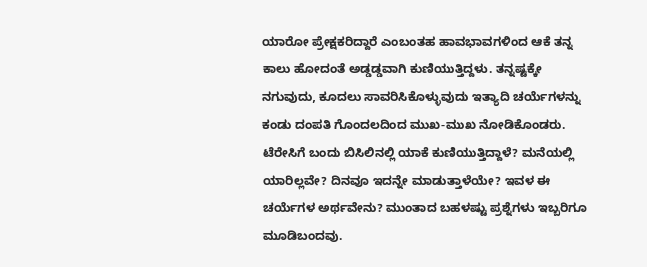ಯಾರೋ ಪ್ರೇಕ್ಷಕರಿದ್ದಾರೆ ಎಂಬಂತಹ ಹಾವಭಾವಗಳಿಂದ ಆಕೆ ತನ್ನ ಕಾಲು ಹೋದಂತೆ ಅಡ್ಡಡ್ಡವಾಗಿ ಕುಣಿಯುತ್ತಿದ್ದಳು. ತನ್ನಷ್ಟಕ್ಕೇ ನಗುವುದು, ಕೂದಲು ಸಾವರಿಸಿಕೊಳ್ಳುವುದು ಇತ್ಯಾದಿ ಚರ್ಯೆಗಳನ್ನು ಕಂಡು ದಂಪತಿ ಗೊಂದಲದಿಂದ ಮುಖ-ಮುಖ ನೋಡಿಕೊಂಡರು. ಟೆರೇಸಿಗೆ ಬಂದು ಬಿಸಿಲಿನಲ್ಲಿ ಯಾಕೆ ಕುಣಿಯುತ್ತಿದ್ದಾಳೆ? ಮನೆಯಲ್ಲಿ ಯಾರಿಲ್ಲವೇ? ದಿನವೂ ಇದನ್ನೇ ಮಾಡುತ್ತಾಳೆಯೇ? ಇವಳ ಈ ಚರ್ಯೆಗಳ ಅರ್ಥವೇನು? ಮುಂತಾದ ಬಹಳಷ್ಟು ಪ್ರಶ್ನೆಗಳು ಇಬ್ಬರಿಗೂ ಮೂಡಿಬಂದವು.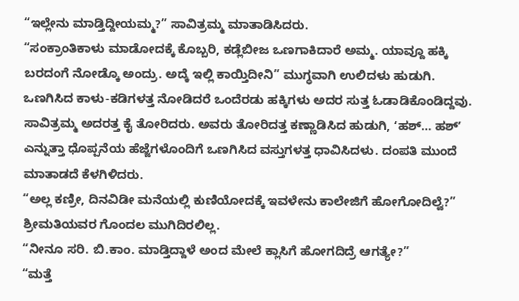“ಇಲ್ಲೇನು ಮಾಡ್ತಿದ್ದೀಯಮ್ಮ?” ಸಾವಿತ್ರಮ್ಮ ಮಾತಾಡಿಸಿದರು.
“ಸಂಕ್ರಾಂತಿಕಾಳು ಮಾಡೋದಕ್ಕೆ ಕೊಬ್ಬರಿ, ಕಡ್ಲೆಬೀಜ ಒಣಗಾಕಿದಾರೆ ಅಮ್ಮ. ಯಾವ್ದೂ ಹಕ್ಕಿ ಬರದಂಗೆ ನೋಡ್ಕೊ ಅಂದ್ರು. ಅದ್ಕೆ ಇಲ್ಲಿ ಕಾಯ್ತಿದೀನಿ” ಮುಗ್ಧವಾಗಿ ಉಲಿದಳು ಹುಡುಗಿ.
ಒಣಗಿಸಿದ ಕಾಳು-ಕಡಿಗಳತ್ತ ನೋಡಿದರೆ ಒಂದೆರಡು ಹಕ್ಕಿಗಳು ಅದರ ಸುತ್ತ ಓಡಾಡಿಕೊಂಡಿದ್ದವು. ಸಾವಿತ್ರಮ್ಮ ಅದರತ್ತ ಕೈ ತೋರಿದರು. ಅವರು ತೋರಿದತ್ತ ಕಣ್ಣಾಡಿಸಿದ ಹುಡುಗಿ, ʻಹಶ್… ಹಶ್ʼ ಎನ್ನುತ್ತಾ ಧೊಪ್ಪನೆಯ ಹೆಜ್ಜೆಗಳೊಂದಿಗೆ ಒಣಗಿಸಿದ ವಸ್ತುಗಳತ್ತ ಧಾವಿಸಿದಳು. ದಂಪತಿ ಮುಂದೆ ಮಾತಾಡದೆ ಕೆಳಗಿಳಿದರು.
“ಅಲ್ಲ ಕಣ್ರೀ, ದಿನವಿಡೀ ಮನೆಯಲ್ಲಿ ಕುಣಿಯೋದಕ್ಕೆ ಇವಳೇನು ಕಾಲೇಜಿಗೆ ಹೋಗೋದಿಲ್ವೆ?” ಶ್ರೀಮತಿಯವರ ಗೊಂದಲ ಮುಗಿದಿರಲಿಲ್ಲ.
“ನೀನೂ ಸರಿ. ಬಿ.ಕಾಂ. ಮಾಡ್ತಿದ್ದಾಳೆ ಅಂದ ಮೇಲೆ ಕ್ಲಾಸಿಗೆ ಹೋಗದಿದ್ರೆ ಆಗತ್ಯೇ?”
“ಮತ್ತೆ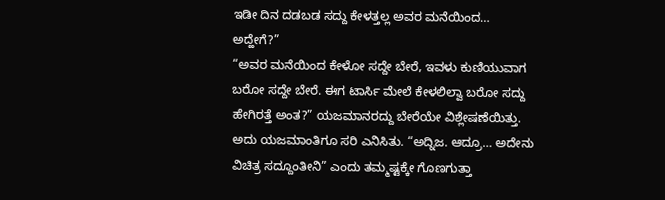ಇಡೀ ದಿನ ದಡಬಡ ಸದ್ದು ಕೇಳತ್ತಲ್ಲ ಅವರ ಮನೆಯಿಂದ… ಅದ್ಹೇಗೆ?”
“ಅವರ ಮನೆಯಿಂದ ಕೇಳೋ ಸದ್ದೇ ಬೇರೆ, ಇವಳು ಕುಣಿಯುವಾಗ ಬರೋ ಸದ್ದೇ ಬೇರೆ. ಈಗ ಟಾರ್ಸಿ ಮೇಲೆ ಕೇಳಲಿಲ್ವಾ ಬರೋ ಸದ್ದು ಹೇಗಿರತ್ತೆ ಅಂತ?” ಯಜಮಾನರದ್ದು ಬೇರೆಯೇ ವಿಶ್ಲೇಷಣೆಯಿತ್ತು. ಅದು ಯಜಮಾಂತಿಗೂ ಸರಿ ಎನಿಸಿತು. “ಅದ್ನಿಜ. ಆದ್ರೂ… ಅದೇನು ವಿಚಿತ್ರ ಸದ್ದೂಂತೀನಿ” ಎಂದು ತಮ್ಮಷ್ಟಕ್ಕೇ ಗೊಣಗುತ್ತಾ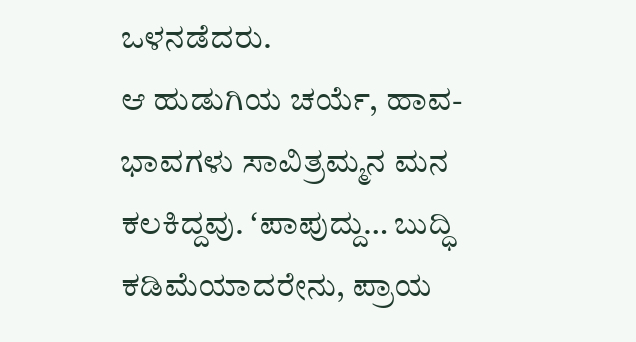ಒಳನಡೆದರು.
ಆ ಹುಡುಗಿಯ ಚರ್ಯೆ, ಹಾವ-ಭಾವಗಳು ಸಾವಿತ್ರಮ್ಮನ ಮನ ಕಲಕಿದ್ದವು. ʻಪಾಪುದ್ದು… ಬುದ್ಧಿ ಕಡಿಮೆಯಾದರೇನು, ಪ್ರಾಯ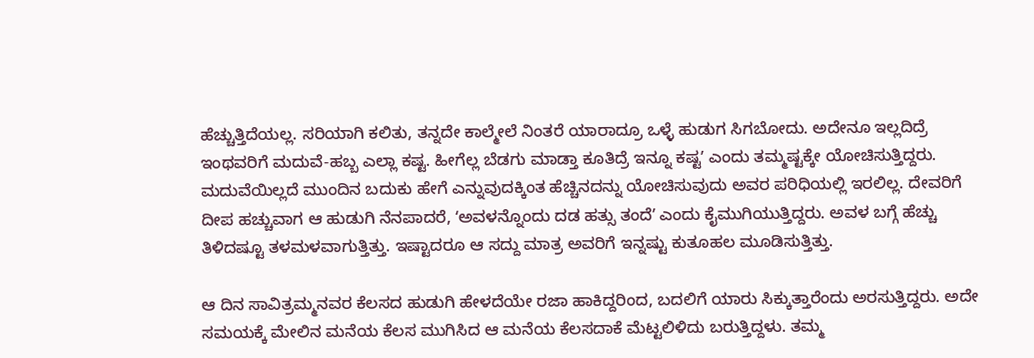ಹೆಚ್ಚುತ್ತಿದೆಯಲ್ಲ. ಸರಿಯಾಗಿ ಕಲಿತು, ತನ್ನದೇ ಕಾಲ್ಮೇಲೆ ನಿಂತರೆ ಯಾರಾದ್ರೂ ಒಳ್ಳೆ ಹುಡುಗ ಸಿಗಬೋದು. ಅದೇನೂ ಇಲ್ಲದಿದ್ರೆ ಇಂಥವರಿಗೆ ಮದುವೆ-ಹಬ್ಬ ಎಲ್ಲಾ ಕಷ್ಟ. ಹೀಗೆಲ್ಲ ಬೆಡಗು ಮಾಡ್ತಾ ಕೂತಿದ್ರೆ ಇನ್ನೂ ಕಷ್ಟʼ ಎಂದು ತಮ್ಮಷ್ಟಕ್ಕೇ ಯೋಚಿಸುತ್ತಿದ್ದರು. ಮದುವೆಯಿಲ್ಲದೆ ಮುಂದಿನ ಬದುಕು ಹೇಗೆ ಎನ್ನುವುದಕ್ಕಿಂತ ಹೆಚ್ಚಿನದನ್ನು ಯೋಚಿಸುವುದು ಅವರ ಪರಿಧಿಯಲ್ಲಿ ಇರಲಿಲ್ಲ. ದೇವರಿಗೆ ದೀಪ ಹಚ್ಚುವಾಗ ಆ ಹುಡುಗಿ ನೆನಪಾದರೆ, ʻಅವಳನ್ನೊಂದು ದಡ ಹತ್ಸು ತಂದೆʼ ಎಂದು ಕೈಮುಗಿಯುತ್ತಿದ್ದರು. ಅವಳ ಬಗ್ಗೆ ಹೆಚ್ಚು ತಿಳಿದಷ್ಟೂ ತಳಮಳವಾಗುತ್ತಿತ್ತು. ಇಷ್ಟಾದರೂ ಆ ಸದ್ದು ಮಾತ್ರ ಅವರಿಗೆ ಇನ್ನಷ್ಟು ಕುತೂಹಲ ಮೂಡಿಸುತ್ತಿತ್ತು.

ಆ ದಿನ ಸಾವಿತ್ರಮ್ಮನವರ ಕೆಲಸದ ಹುಡುಗಿ ಹೇಳದೆಯೇ ರಜಾ ಹಾಕಿದ್ದರಿಂದ, ಬದಲಿಗೆ ಯಾರು ಸಿಕ್ಕುತ್ತಾರೆಂದು ಅರಸುತ್ತಿದ್ದರು. ಅದೇ ಸಮಯಕ್ಕೆ ಮೇಲಿನ ಮನೆಯ ಕೆಲಸ ಮುಗಿಸಿದ ಆ ಮನೆಯ ಕೆಲಸದಾಕೆ ಮೆಟ್ಟಲಿಳಿದು ಬರುತ್ತಿದ್ದಳು. ತಮ್ಮ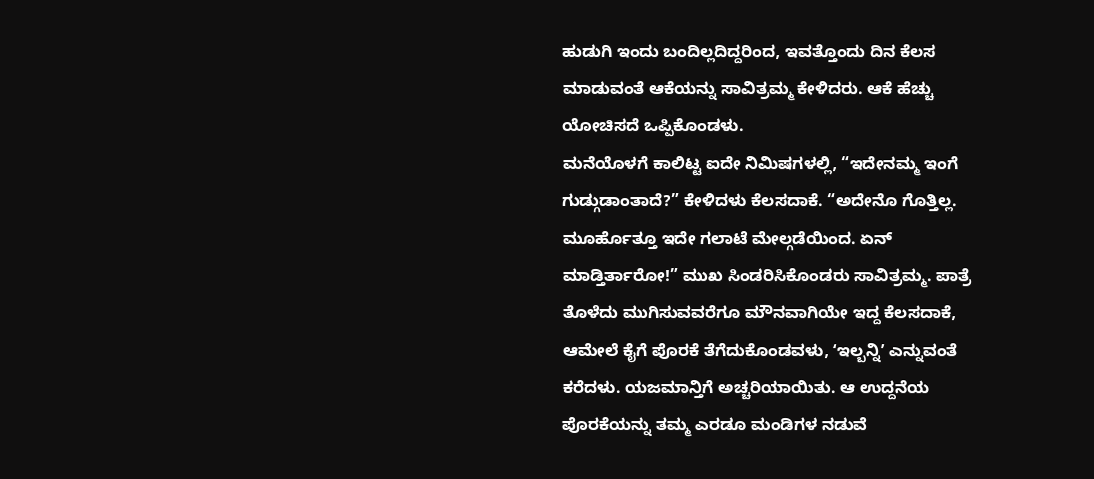ಹುಡುಗಿ ಇಂದು ಬಂದಿಲ್ಲದಿದ್ದರಿಂದ, ಇವತ್ತೊಂದು ದಿನ ಕೆಲಸ ಮಾಡುವಂತೆ ಆಕೆಯನ್ನು ಸಾವಿತ್ರಮ್ಮ ಕೇಳಿದರು. ಆಕೆ ಹೆಚ್ಚು ಯೋಚಿಸದೆ ಒಪ್ಪಿಕೊಂಡಳು.
ಮನೆಯೊಳಗೆ ಕಾಲಿಟ್ಟ ಐದೇ ನಿಮಿಷಗಳಲ್ಲಿ, “ಇದೇನಮ್ಮ ಇಂಗೆ ಗುಡ್ಗುಡಾಂತಾದೆ?” ಕೇಳಿದಳು ಕೆಲಸದಾಕೆ. “ಅದೇನೊ ಗೊತ್ತಿಲ್ಲ. ಮೂರ್ಹೊತ್ತೂ ಇದೇ ಗಲಾಟೆ ಮೇಲ್ಗಡೆಯಿಂದ. ಏನ್ ಮಾಡ್ತಿರ್ತಾರೋ!” ಮುಖ ಸಿಂಡರಿಸಿಕೊಂಡರು ಸಾವಿತ್ರಮ್ಮ. ಪಾತ್ರೆ ತೊಳೆದು ಮುಗಿಸುವವರೆಗೂ ಮೌನವಾಗಿಯೇ ಇದ್ದ ಕೆಲಸದಾಕೆ, ಆಮೇಲೆ ಕೈಗೆ ಪೊರಕೆ ತೆಗೆದುಕೊಂಡವಳು, ʻಇಲ್ಬನ್ನಿʼ ಎನ್ನುವಂತೆ ಕರೆದಳು. ಯಜಮಾನ್ತಿಗೆ ಅಚ್ಚರಿಯಾಯಿತು. ಆ ಉದ್ದನೆಯ ಪೊರಕೆಯನ್ನು ತಮ್ಮ ಎರಡೂ ಮಂಡಿಗಳ ನಡುವೆ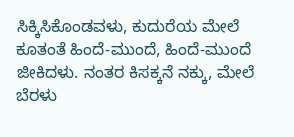ಸಿಕ್ಕಿಸಿಕೊಂಡವಳು, ಕುದುರೆಯ ಮೇಲೆ ಕೂತಂತೆ ಹಿಂದೆ-ಮುಂದೆ, ಹಿಂದೆ-ಮುಂದೆ ಜೀಕಿದಳು. ನಂತರ ಕಿಸಕ್ಕನೆ ನಕ್ಕು, ಮೇಲೆ ಬೆರಳು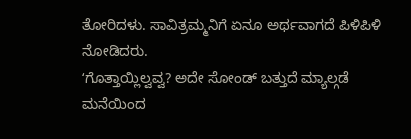ತೋರಿದಳು. ಸಾವಿತ್ರಮ್ಮನಿಗೆ ಏನೂ ಅರ್ಥವಾಗದೆ ಪಿಳಿಪಿಳಿ ನೋಡಿದರು.
ʻಗೊತ್ತಾಯ್ಲಿಲ್ವವ್ವ? ಅದೇ ಸೋಂಡ್ ಬತ್ತುದೆ ಮ್ಯಾಲ್ಗಡೆ ಮನೆಯಿಂದ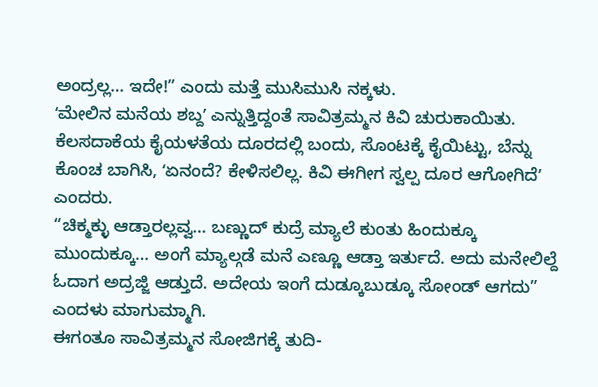ಅಂದ್ರಲ್ಲ… ಇದೇ!” ಎಂದು ಮತ್ತೆ ಮುಸಿಮುಸಿ ನಕ್ಕಳು.
ʻಮೇಲಿನ ಮನೆಯ ಶಬ್ದʼ ಎನ್ನುತ್ತಿದ್ದಂತೆ ಸಾವಿತ್ರಮ್ಮನ ಕಿವಿ ಚುರುಕಾಯಿತು. ಕೆಲಸದಾಕೆಯ ಕೈಯಳತೆಯ ದೂರದಲ್ಲಿ ಬಂದು, ಸೊಂಟಕ್ಕೆ ಕೈಯಿಟ್ಟು, ಬೆನ್ನು ಕೊಂಚ ಬಾಗಿಸಿ, ʻಏನಂದೆ? ಕೇಳಿಸಲಿಲ್ಲ. ಕಿವಿ ಈಗೀಗ ಸ್ವಲ್ಪ ದೂರ ಆಗೋಗಿದೆʼ ಎಂದರು.
“ಚಿಕ್ಮಕ್ಳು ಆಡ್ತಾರಲ್ಲವ್ವ… ಬಣ್ಣುದ್ ಕುದ್ರೆ ಮ್ಯಾಲೆ ಕುಂತು ಹಿಂದುಕ್ಕೂ ಮುಂದುಕ್ಕೂ… ಅಂಗೆ ಮ್ಯಾಲ್ಗಡೆ ಮನೆ ಎಣ್ಣೂ ಆಡ್ತಾ ಇರ್ತುದೆ. ಅದು ಮನೇಲಿಲ್ದೆ ಓದಾಗ ಅದ್ರಜ್ಜಿ ಆಡ್ತುದೆ. ಅದೇಯ ಇಂಗೆ ದುಡ್ಕೂಬುಡ್ಕೂ ಸೋಂಡ್ ಆಗದು” ಎಂದಳು ಮಾಗುಮ್ಮಾಗಿ.
ಈಗಂತೂ ಸಾವಿತ್ರಮ್ಮನ ಸೋಜಿಗಕ್ಕೆ ತುದಿ-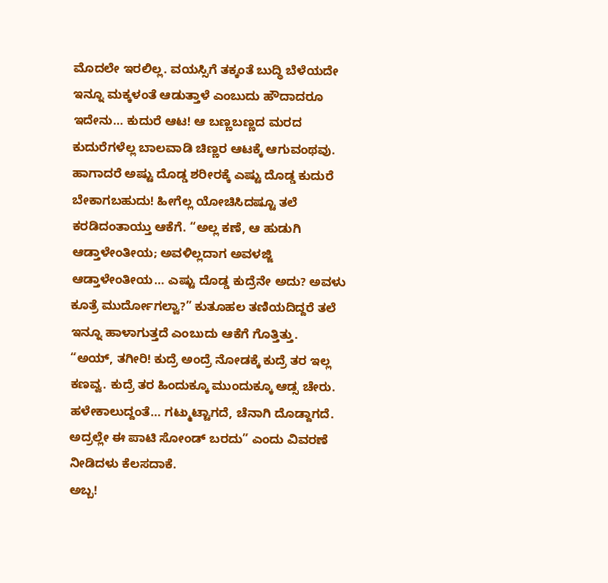ಮೊದಲೇ ಇರಲಿಲ್ಲ. ವಯಸ್ಸಿಗೆ ತಕ್ಕಂತೆ ಬುದ್ಧಿ ಬೆಳೆಯದೇ ಇನ್ನೂ ಮಕ್ಕಳಂತೆ ಆಡುತ್ತಾಳೆ ಎಂಬುದು ಹೌದಾದರೂ ಇದೇನು… ಕುದುರೆ ಆಟ! ಆ ಬಣ್ಣಬಣ್ಣದ ಮರದ ಕುದುರೆಗಳೆಲ್ಲ ಬಾಲವಾಡಿ ಚಿಣ್ಣರ ಆಟಕ್ಕೆ ಆಗುವಂಥವು. ಹಾಗಾದರೆ ಅಷ್ಟು ದೊಡ್ಡ ಶರೀರಕ್ಕೆ ಎಷ್ಟು ದೊಡ್ಡ ಕುದುರೆ ಬೇಕಾಗಬಹುದು! ಹೀಗೆಲ್ಲ ಯೋಚಿಸಿದಷ್ಟೂ ತಲೆ ಕರಡಿದಂತಾಯ್ತು ಆಕೆಗೆ. “ಅಲ್ಲ ಕಣೆ, ಆ ಹುಡುಗಿ ಆಡ್ತಾಳೇಂತೀಯ; ಅವಳಿಲ್ಲದಾಗ ಅವಳಜ್ಜಿ ಆಡ್ತಾಳೇಂತೀಯ… ಎಷ್ಟು ದೊಡ್ಡ ಕುದ್ರೆನೇ ಅದು? ಅವಳು ಕೂತ್ರೆ ಮುರ್ದೋಗಲ್ವಾ?” ಕುತೂಹಲ ತಣಿಯದಿದ್ದರೆ ತಲೆ ಇನ್ನೂ ಹಾಳಾಗುತ್ತದೆ ಎಂಬುದು ಆಕೆಗೆ ಗೊತ್ತಿತ್ತು.
“ಅಯ್, ತಗೀರಿ! ಕುದ್ರೆ ಅಂದ್ರೆ ನೋಡಕ್ಕೆ ಕುದ್ರೆ ತರ ಇಲ್ಲ ಕಣವ್ವ. ಕುದ್ರೆ ತರ ಹಿಂದುಕ್ಕೂ ಮುಂದುಕ್ಕೂ ಆಡ್ಸ ಚೇರು. ಹಳೇಕಾಲುದ್ದಂತೆ… ಗಟ್ಮುಟ್ಟಾಗದೆ, ಚೆನಾಗಿ ದೊಡ್ದಾಗದೆ. ಅದ್ರಲ್ಲೇ ಈ ಪಾಟಿ ಸೋಂಡ್ ಬರದು” ಎಂದು ವಿವರಣೆ ನೀಡಿದಳು ಕೆಲಸದಾಕೆ.
ಅಬ್ಬ!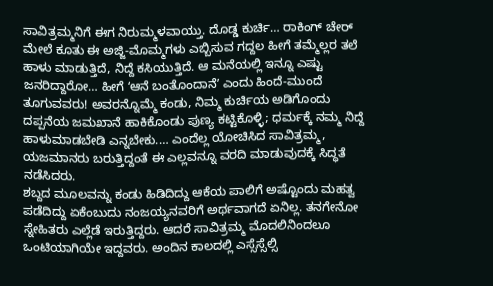ಸಾವಿತ್ರಮ್ಮನಿಗೆ ಈಗ ನಿರುಮ್ಮಳವಾಯ್ತು. ದೊಡ್ಡ ಕುರ್ಚಿ… ರಾಕಿಂಗ್ ಚೇರ್ ಮೇಲೆ ಕೂತು ಈ ಅಜ್ಜಿ-ಮೊಮ್ಮಗಳು ಎಬ್ಬಿಸುವ ಗದ್ದಲ ಹೀಗೆ ತಮ್ಮೆಲ್ಲರ ತಲೆ ಹಾಳು ಮಾಡುತ್ತಿದೆ, ನಿದ್ದೆ ಕಸಿಯುತ್ತಿದೆ. ಆ ಮನೆಯಲ್ಲಿ ಇನ್ನೂ ಎಷ್ಟು ಜನರಿದ್ದಾರೋ… ಹೀಗೆ ʻಆನೆ ಬಂತೊಂದಾನೆʼ ಎಂದು ಹಿಂದೆ-ಮುಂದೆ ತೂಗುವವರು! ಅವರನ್ನೊಮ್ಮೆ ಕಂಡು, ನಿಮ್ಮ ಕುರ್ಚಿಯ ಅಡಿಗೊಂದು ದಪ್ಪನೆಯ ಜಮಖಾನೆ ಹಾಕಿಕೊಂಡು ಪುಣ್ಯ ಕಟ್ಟಿಕೊಳ್ಳಿ; ಧರ್ಮಕ್ಕೆ ನಮ್ಮ ನಿದ್ದೆ ಹಾಳುಮಾಡಬೇಡಿ ಎನ್ನಬೇಕು.… ಎಂದೆಲ್ಲ ಯೋಚಿಸಿದ ಸಾವಿತ್ರಮ್ಮ, ಯಜಮಾನರು ಬರುತ್ತಿದ್ದಂತೆ ಈ ಎಲ್ಲವನ್ನೂ ವರದಿ ಮಾಡುವುದಕ್ಕೆ ಸಿದ್ಧತೆ ನಡೆಸಿದರು.
ಶಬ್ದದ ಮೂಲವನ್ನು ಕಂಡು ಹಿಡಿದಿದ್ದು ಆಕೆಯ ಪಾಲಿಗೆ ಅಷ್ಟೊಂದು ಮಹತ್ವ ಪಡೆದಿದ್ದು ಏಕೆಂಬುದು ನಂಜಯ್ಯನವರಿಗೆ ಅರ್ಥವಾಗದೆ ಏನಿಲ್ಲ. ತನಗೇನೋ ಸ್ನೇಹಿತರು ಎಲ್ಲೆಡೆ ಇರುತ್ತಿದ್ದರು. ಆದರೆ ಸಾವಿತ್ರಮ್ಮ ಮೊದಲಿನಿಂದಲೂ ಒಂಟಿಯಾಗಿಯೇ ಇದ್ದವರು. ಅಂದಿನ ಕಾಲದಲ್ಲಿ ಎಸ್ಸೆಸ್ಸೆಲ್ಸಿ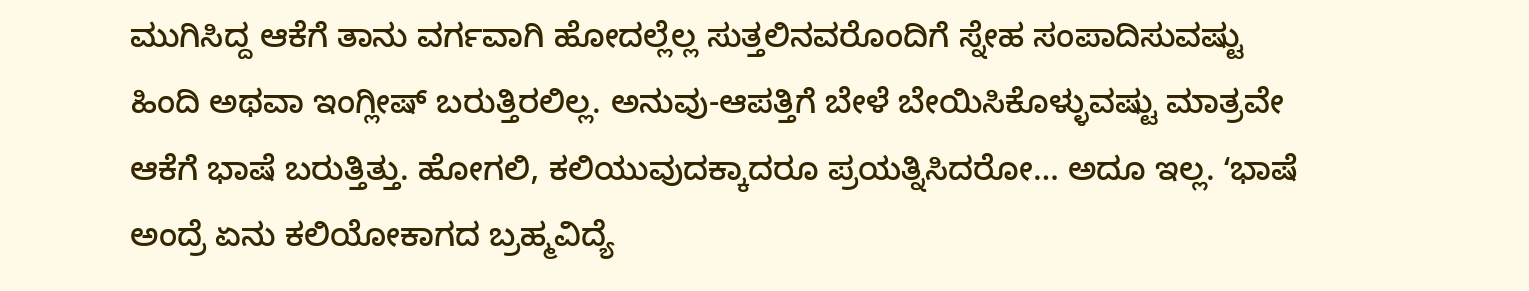ಮುಗಿಸಿದ್ದ ಆಕೆಗೆ ತಾನು ವರ್ಗವಾಗಿ ಹೋದಲ್ಲೆಲ್ಲ ಸುತ್ತಲಿನವರೊಂದಿಗೆ ಸ್ನೇಹ ಸಂಪಾದಿಸುವಷ್ಟು ಹಿಂದಿ ಅಥವಾ ಇಂಗ್ಲೀಷ್ ಬರುತ್ತಿರಲಿಲ್ಲ. ಅನುವು-ಆಪತ್ತಿಗೆ ಬೇಳೆ ಬೇಯಿಸಿಕೊಳ್ಳುವಷ್ಟು ಮಾತ್ರವೇ ಆಕೆಗೆ ಭಾಷೆ ಬರುತ್ತಿತ್ತು. ಹೋಗಲಿ, ಕಲಿಯುವುದಕ್ಕಾದರೂ ಪ್ರಯತ್ನಿಸಿದರೋ… ಅದೂ ಇಲ್ಲ. ʻಭಾಷೆ ಅಂದ್ರೆ ಏನು ಕಲಿಯೋಕಾಗದ ಬ್ರಹ್ಮವಿದ್ಯೆ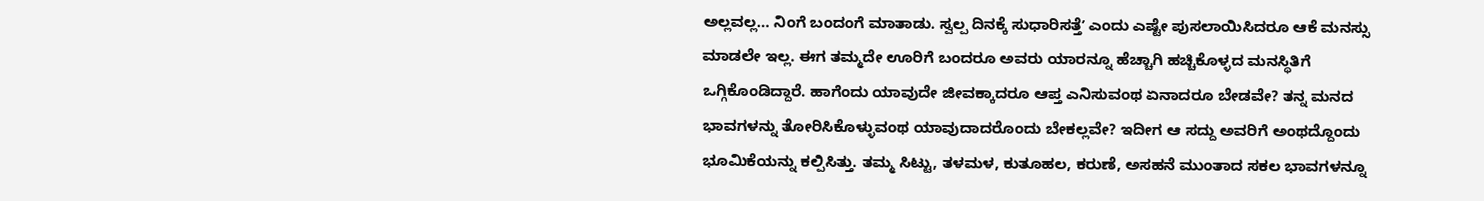ಅಲ್ಲವಲ್ಲ… ನಿಂಗೆ ಬಂದಂಗೆ ಮಾತಾಡು. ಸ್ವಲ್ಪ ದಿನಕ್ಕೆ ಸುಧಾರಿಸತ್ತೆʼ ಎಂದು ಎಷ್ಟೇ ಪುಸಲಾಯಿಸಿದರೂ ಆಕೆ ಮನಸ್ಸು ಮಾಡಲೇ ಇಲ್ಲ. ಈಗ ತಮ್ಮದೇ ಊರಿಗೆ ಬಂದರೂ ಅವರು ಯಾರನ್ನೂ ಹೆಚ್ಚಾಗಿ ಹಚ್ಚಿಕೊಳ್ಳದ ಮನಸ್ಥಿತಿಗೆ ಒಗ್ಗಿಕೊಂಡಿದ್ದಾರೆ. ಹಾಗೆಂದು ಯಾವುದೇ ಜೀವಕ್ಕಾದರೂ ಆಪ್ತ ಎನಿಸುವಂಥ ಏನಾದರೂ ಬೇಡವೇ? ತನ್ನ ಮನದ ಭಾವಗಳನ್ನು ತೋರಿಸಿಕೊಳ್ಳುವಂಥ ಯಾವುದಾದರೊಂದು ಬೇಕಲ್ಲವೇ? ಇದೀಗ ಆ ಸದ್ದು ಅವರಿಗೆ ಅಂಥದ್ದೊಂದು ಭೂಮಿಕೆಯನ್ನು ಕಲ್ಪಿಸಿತ್ತು. ತಮ್ಮ ಸಿಟ್ಟು, ತಳಮಳ, ಕುತೂಹಲ, ಕರುಣೆ, ಅಸಹನೆ ಮುಂತಾದ ಸಕಲ ಭಾವಗಳನ್ನೂ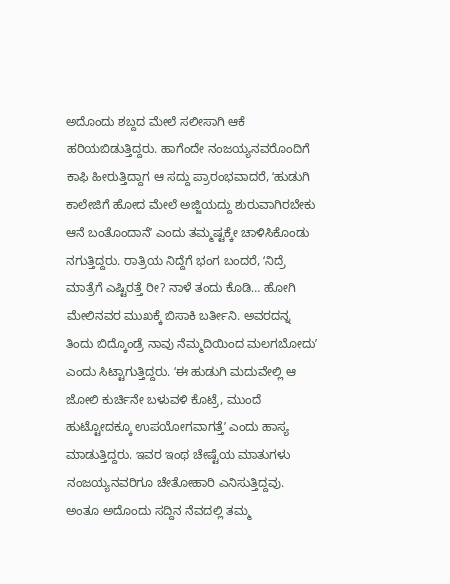ಅದೊಂದು ಶಬ್ದದ ಮೇಲೆ ಸಲೀಸಾಗಿ ಆಕೆ ಹರಿಯಬಿಡುತ್ತಿದ್ದರು. ಹಾಗೆಂದೇ ನಂಜಯ್ಯನವರೊಂದಿಗೆ ಕಾಫಿ ಹೀರುತ್ತಿದ್ದಾಗ ಆ ಸದ್ದು ಪ್ರಾರಂಭವಾದರೆ, ʻಹುಡುಗಿ ಕಾಲೇಜಿಗೆ ಹೋದ ಮೇಲೆ ಅಜ್ಜಿಯದ್ದು ಶುರುವಾಗಿರಬೇಕು ಆನೆ ಬಂತೊಂದಾನೆʼ ಎಂದು ತಮ್ಮಷ್ಟಕ್ಕೇ ಚಾಳಿಸಿಕೊಂಡು ನಗುತ್ತಿದ್ದರು. ರಾತ್ರಿಯ ನಿದ್ದೆಗೆ ಭಂಗ ಬಂದರೆ, ʻನಿದ್ರೆ ಮಾತ್ರೆಗೆ ಎಷ್ಟಿರತ್ತೆ ರೀ? ನಾಳೆ ತಂದು ಕೊಡಿ… ಹೋಗಿ ಮೇಲಿನವರ ಮುಖಕ್ಕೆ ಬಿಸಾಕಿ ಬರ್ತೀನಿ. ಅವರದನ್ನ ತಿಂದು ಬಿದ್ಕೊಂಡ್ರೆ ನಾವು ನೆಮ್ಮದಿಯಿಂದ ಮಲಗಬೋದುʼ ಎಂದು ಸಿಟ್ಟಾಗುತ್ತಿದ್ದರು. ʻಈ ಹುಡುಗಿ ಮದುವೇಲ್ಲಿ ಆ ಜೋಲಿ ಕುರ್ಚಿನೇ ಬಳುವಳಿ ಕೊಟ್ರೆ, ಮುಂದೆ ಹುಟ್ಟೋದಕ್ಕೂ ಉಪಯೋಗವಾಗತ್ತೆʼ ಎಂದು ಹಾಸ್ಯ ಮಾಡುತ್ತಿದ್ದರು. ಇವರ ಇಂಥ ಚೇಷ್ಟೆಯ ಮಾತುಗಳು ನಂಜಯ್ಯನವರಿಗೂ ಚೇತೋಹಾರಿ ಎನಿಸುತ್ತಿದ್ದವು. ಅಂತೂ ಅದೊಂದು ಸದ್ದಿನ ನೆವದಲ್ಲಿ ತಮ್ಮ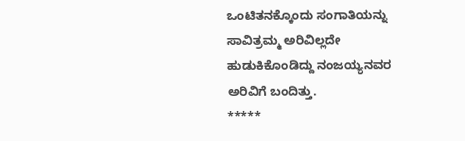ಒಂಟಿತನಕ್ಕೊಂದು ಸಂಗಾತಿಯನ್ನು ಸಾವಿತ್ರಮ್ಮ ಅರಿವಿಲ್ಲದೇ ಹುಡುಕಿಕೊಂಡಿದ್ದು ನಂಜಯ್ಯನವರ ಅರಿವಿಗೆ ಬಂದಿತ್ತು.
*****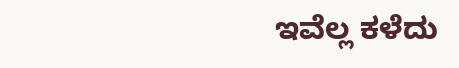ಇವೆಲ್ಲ ಕಳೆದು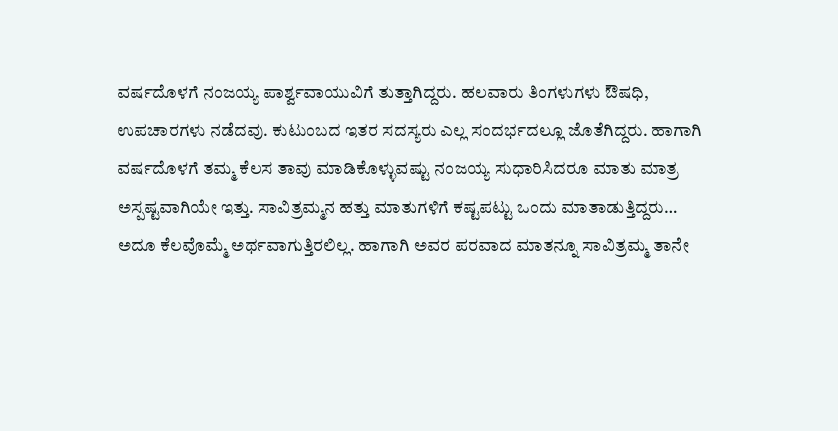ವರ್ಷದೊಳಗೆ ನಂಜಯ್ಯ ಪಾರ್ಶ್ವವಾಯುವಿಗೆ ತುತ್ತಾಗಿದ್ದರು. ಹಲವಾರು ತಿಂಗಳುಗಳು ಔಷಧಿ, ಉಪಚಾರಗಳು ನಡೆದವು. ಕುಟುಂಬದ ಇತರ ಸದಸ್ಯರು ಎಲ್ಲ ಸಂದರ್ಭದಲ್ಲೂ ಜೊತೆಗಿದ್ದರು. ಹಾಗಾಗಿ ವರ್ಷದೊಳಗೆ ತಮ್ಮ ಕೆಲಸ ತಾವು ಮಾಡಿಕೊಳ್ಳುವಷ್ಟು ನಂಜಯ್ಯ ಸುಧಾರಿಸಿದರೂ ಮಾತು ಮಾತ್ರ ಅಸ್ಪಷ್ಟವಾಗಿಯೇ ಇತ್ತು. ಸಾವಿತ್ರಮ್ಮನ ಹತ್ತು ಮಾತುಗಳಿಗೆ ಕಷ್ಟಪಟ್ಟು ಒಂದು ಮಾತಾಡುತ್ತಿದ್ದರು… ಅದೂ ಕೆಲವೊಮ್ಮೆ ಅರ್ಥವಾಗುತ್ತಿರಲಿಲ್ಲ. ಹಾಗಾಗಿ ಅವರ ಪರವಾದ ಮಾತನ್ನೂ ಸಾವಿತ್ರಮ್ಮ ತಾನೇ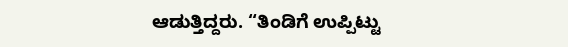ಆಡುತ್ತಿದ್ದರು. “ತಿಂಡಿಗೆ ಉಪ್ಪಿಟ್ಟು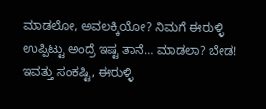ಮಾಡಲೋ, ಅವಲಕ್ಕಿಯೋ? ನಿಮಗೆ ಈರುಳ್ಳಿ ಉಪ್ಪಿಟ್ಟು ಅಂದ್ರೆ ಇಷ್ಟ ತಾನೆ… ಮಾಡಲಾ? ಬೇಡ! ಇವತ್ತು ಸಂಕಷ್ಟಿ, ಈರುಳ್ಳಿ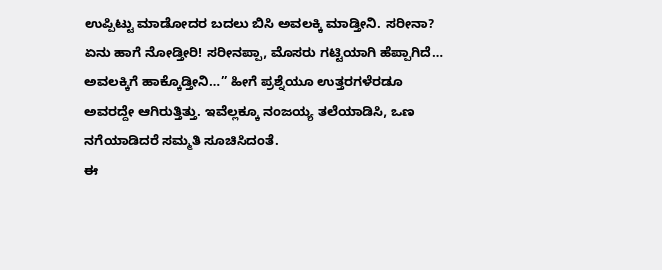ಉಪ್ಪಿಟ್ಟು ಮಾಡೋದರ ಬದಲು ಬಿಸಿ ಅವಲಕ್ಕಿ ಮಾಡ್ತೀನಿ. ಸರೀನಾ? ಏನು ಹಾಗೆ ನೋಡ್ತೀರಿ! ಸರೀನಪ್ಪಾ, ಮೊಸರು ಗಟ್ಟಿಯಾಗಿ ಹೆಪ್ಪಾಗಿದೆ… ಅವಲಕ್ಕಿಗೆ ಹಾಕ್ಕೊಡ್ತೀನಿ…” ಹೀಗೆ ಪ್ರಶ್ನೆಯೂ ಉತ್ತರಗಳೆರಡೂ ಅವರದ್ದೇ ಆಗಿರುತ್ತಿತ್ತು. ಇವೆಲ್ಲಕ್ಕೂ ನಂಜಯ್ಯ ತಲೆಯಾಡಿಸಿ, ಒಣ ನಗೆಯಾಡಿದರೆ ಸಮ್ಮತಿ ಸೂಚಿಸಿದಂತೆ.
ಈ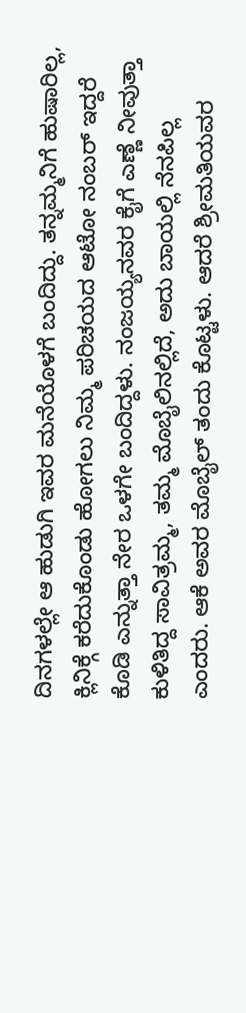ದಿನಗಳಲ್ಲೇ ಆ ಹುಡುಗಿ ಇವರ ಮನೆಯೊಳಗೆ ಬಂದಿದ್ದು. ತನ್ನಮ್ಮನಿಗೆ ಹುಷಾರಿಲ್ಲ, ಕ್ಲಿನಿಕ್ಗೆ ಕರೆದುಕೊಂಡು ಹೋಗಲು ನಿಮ್ಮ ಪರಿಚಯದ ಆಟೋ ನಂಬರ್ ಇದ್ದರೆ ಕೊಡಿ ಎನ್ನುತ್ತಾ ನೇರ ಒಳಗೇ ಬಂದಿದ್ದಳು. ನಂಜಯ್ಯನವರ ಕೈಗೆ ಎಣ್ಣೆ ನೀವುತ್ತಾ ಕುಳಿತಿದ್ದ ಸಾವಿತ್ರಮ್ಮ, ತಮ್ಮ ಮೊಬೈಲಿನಲ್ಲಿದೆ, ಅದು ಬಾಯಲ್ಲಿ ನೆನಪಿಲ್ಲ ಎಂದರು. ಆಕೆ ಅವರ ಮೊಬೈಲ್ ತಂದು ಕೊಟ್ಟಳು. ಆದರೆ ಶ್ರೀಮತಿಯವರ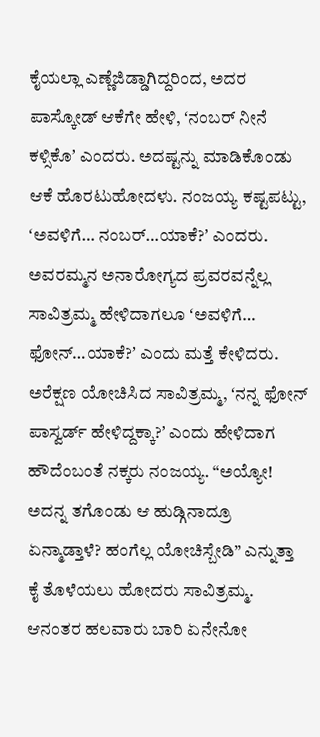ಕೈಯಲ್ಲಾ ಎಣ್ಣೆಜಿಡ್ಡಾಗಿದ್ದರಿಂದ, ಅದರ ಪಾಸ್ಕೋಡ್ ಆಕೆಗೇ ಹೇಳಿ, ʻನಂಬರ್ ನೀನೆ ಕಳ್ಸಿಕೊʼ ಎಂದರು. ಅದಷ್ಟನ್ನು ಮಾಡಿಕೊಂಡು ಆಕೆ ಹೊರಟುಹೋದಳು. ನಂಜಯ್ಯ ಕಷ್ಟಪಟ್ಟು, ʻಅವಳಿಗೆ… ನಂಬರ್…ಯಾಕೆ?ʼ ಎಂದರು. ಅವರಮ್ಮನ ಅನಾರೋಗ್ಯದ ಪ್ರವರವನ್ನೆಲ್ಲ ಸಾವಿತ್ರಮ್ಮ ಹೇಳಿದಾಗಲೂ ʻಅವಳಿಗೆ… ಫೋನ್…ಯಾಕೆ?ʼ ಎಂದು ಮತ್ತೆ ಕೇಳಿದರು. ಅರೆಕ್ಷಣ ಯೋಚಿಸಿದ ಸಾವಿತ್ರಮ್ಮ, ʻನನ್ನ ಫೋನ್ ಪಾಸ್ವರ್ಡ್ ಹೇಳಿದ್ದಕ್ಕಾ?ʼ ಎಂದು ಹೇಳಿದಾಗ ಹೌದೆಂಬಂತೆ ನಕ್ಕರು ನಂಜಯ್ಯ. “ಅಯ್ಯೋ! ಅದನ್ನ ತಗೊಂಡು ಆ ಹುಡ್ಗಿನಾದ್ರೂ ಏನ್ಮಾಡ್ತಾಳೆ? ಹಂಗೆಲ್ಲ ಯೋಚಿಸ್ಬೇಡಿ” ಎನ್ನುತ್ತಾ ಕೈ ತೊಳೆಯಲು ಹೋದರು ಸಾವಿತ್ರಮ್ಮ. ಆನಂತರ ಹಲವಾರು ಬಾರಿ ಏನೇನೋ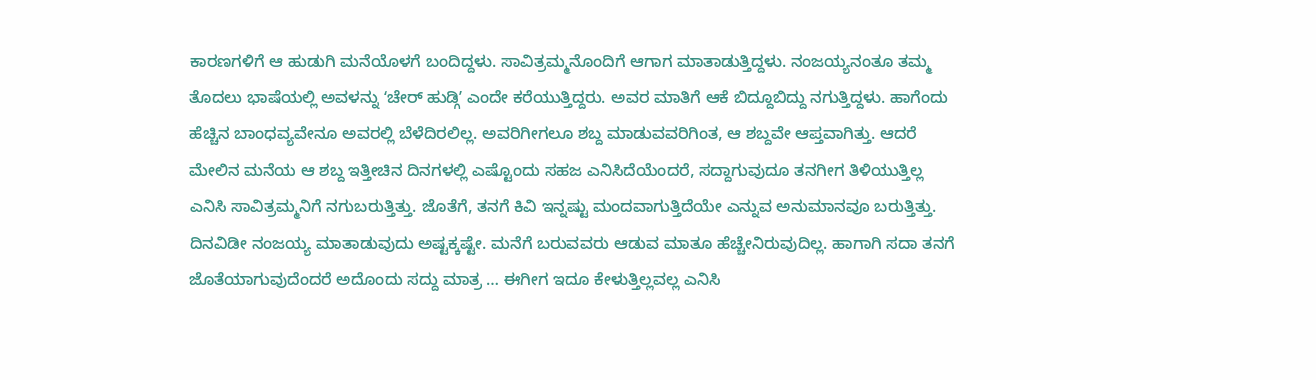ಕಾರಣಗಳಿಗೆ ಆ ಹುಡುಗಿ ಮನೆಯೊಳಗೆ ಬಂದಿದ್ದಳು. ಸಾವಿತ್ರಮ್ಮನೊಂದಿಗೆ ಆಗಾಗ ಮಾತಾಡುತ್ತಿದ್ದಳು. ನಂಜಯ್ಯನಂತೂ ತಮ್ಮ ತೊದಲು ಭಾಷೆಯಲ್ಲಿ ಅವಳನ್ನು ʻಚೇರ್ ಹುಡ್ಗಿʼ ಎಂದೇ ಕರೆಯುತ್ತಿದ್ದರು. ಅವರ ಮಾತಿಗೆ ಆಕೆ ಬಿದ್ದೂಬಿದ್ದು ನಗುತ್ತಿದ್ದಳು. ಹಾಗೆಂದು ಹೆಚ್ಚಿನ ಬಾಂಧವ್ಯವೇನೂ ಅವರಲ್ಲಿ ಬೆಳೆದಿರಲಿಲ್ಲ. ಅವರಿಗೀಗಲೂ ಶಬ್ದ ಮಾಡುವವರಿಗಿಂತ, ಆ ಶಬ್ದವೇ ಆಪ್ತವಾಗಿತ್ತು. ಆದರೆ ಮೇಲಿನ ಮನೆಯ ಆ ಶಬ್ದ ಇತ್ತೀಚಿನ ದಿನಗಳಲ್ಲಿ ಎಷ್ಟೊಂದು ಸಹಜ ಎನಿಸಿದೆಯೆಂದರೆ, ಸದ್ದಾಗುವುದೂ ತನಗೀಗ ತಿಳಿಯುತ್ತಿಲ್ಲ ಎನಿಸಿ ಸಾವಿತ್ರಮ್ಮನಿಗೆ ನಗುಬರುತ್ತಿತ್ತು. ಜೊತೆಗೆ, ತನಗೆ ಕಿವಿ ಇನ್ನಷ್ಟು ಮಂದವಾಗುತ್ತಿದೆಯೇ ಎನ್ನುವ ಅನುಮಾನವೂ ಬರುತ್ತಿತ್ತು. ದಿನವಿಡೀ ನಂಜಯ್ಯ ಮಾತಾಡುವುದು ಅಷ್ಟಕ್ಕಷ್ಟೇ. ಮನೆಗೆ ಬರುವವರು ಆಡುವ ಮಾತೂ ಹೆಚ್ಚೇನಿರುವುದಿಲ್ಲ. ಹಾಗಾಗಿ ಸದಾ ತನಗೆ ಜೊತೆಯಾಗುವುದೆಂದರೆ ಅದೊಂದು ಸದ್ದು ಮಾತ್ರ … ಈಗೀಗ ಇದೂ ಕೇಳುತ್ತಿಲ್ಲವಲ್ಲ ಎನಿಸಿ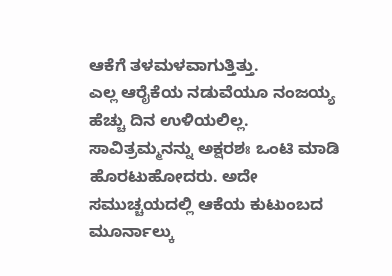ಆಕೆಗೆ ತಳಮಳವಾಗುತ್ತಿತ್ತು.
ಎಲ್ಲ ಆರೈಕೆಯ ನಡುವೆಯೂ ನಂಜಯ್ಯ ಹೆಚ್ಚು ದಿನ ಉಳಿಯಲಿಲ್ಲ. ಸಾವಿತ್ರಮ್ಮನನ್ನು ಅಕ್ಷರಶಃ ಒಂಟಿ ಮಾಡಿ ಹೊರಟುಹೋದರು. ಅದೇ ಸಮುಚ್ಚಯದಲ್ಲಿ ಆಕೆಯ ಕುಟುಂಬದ ಮೂರ್ನಾಲ್ಕು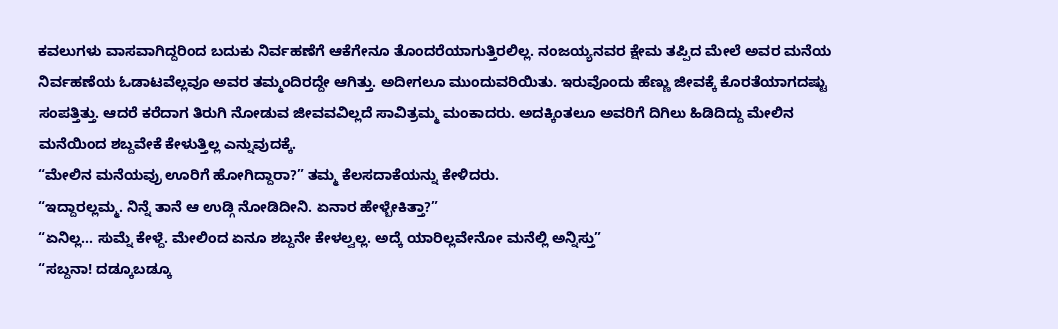ಕವಲುಗಳು ವಾಸವಾಗಿದ್ದರಿಂದ ಬದುಕು ನಿರ್ವಹಣೆಗೆ ಆಕೆಗೇನೂ ತೊಂದರೆಯಾಗುತ್ತಿರಲಿಲ್ಲ. ನಂಜಯ್ಯನವರ ಕ್ಷೇಮ ತಪ್ಪಿದ ಮೇಲೆ ಅವರ ಮನೆಯ ನಿರ್ವಹಣೆಯ ಓಡಾಟವೆಲ್ಲವೂ ಅವರ ತಮ್ಮಂದಿರದ್ದೇ ಆಗಿತ್ತು. ಅದೀಗಲೂ ಮುಂದುವರಿಯಿತು. ಇರುವೊಂದು ಹೆಣ್ಣು ಜೀವಕ್ಕೆ ಕೊರತೆಯಾಗದಷ್ಟು ಸಂಪತ್ತಿತ್ತು. ಆದರೆ ಕರೆದಾಗ ತಿರುಗಿ ನೋಡುವ ಜೀವವವಿಲ್ಲದೆ ಸಾವಿತ್ರಮ್ಮ ಮಂಕಾದರು. ಅದಕ್ಕಿಂತಲೂ ಅವರಿಗೆ ದಿಗಿಲು ಹಿಡಿದಿದ್ದು ಮೇಲಿನ ಮನೆಯಿಂದ ಶಬ್ದವೇಕೆ ಕೇಳುತ್ತಿಲ್ಲ ಎನ್ನುವುದಕ್ಕೆ.
“ಮೇಲಿನ ಮನೆಯವ್ರು ಊರಿಗೆ ಹೋಗಿದ್ದಾರಾ?” ತಮ್ಮ ಕೆಲಸದಾಕೆಯನ್ನು ಕೇಳಿದರು.
“ಇದ್ದಾರಲ್ಲಮ್ಮ. ನಿನ್ನೆ ತಾನೆ ಆ ಉಡ್ಗಿ ನೋಡಿದೀನಿ. ಏನಾರ ಹೇಳ್ಬೇಕಿತ್ತಾ?”
“ಏನಿಲ್ಲ… ಸುಮ್ನೆ ಕೇಳ್ದೆ. ಮೇಲಿಂದ ಏನೂ ಶಬ್ದನೇ ಕೇಳಲ್ವಲ್ಲ. ಅದ್ಕೆ ಯಾರಿಲ್ಲವೇನೋ ಮನೆಲ್ಲಿ ಅನ್ನಿಸ್ತು”
“ಸಬ್ದನಾ! ದಡ್ಕೂಬಡ್ಕೂ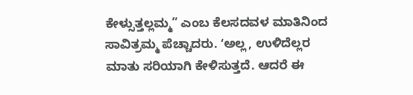ಕೇಳ್ಸುತ್ತಲ್ಲಮ್ಮ” ಎಂಬ ಕೆಲಸದವಳ ಮಾತಿನಿಂದ ಸಾವಿತ್ರಮ್ಮ ಪೆಚ್ಚಾದರು. ʻಅಲ್ಲ, ಉಳಿದೆಲ್ಲರ ಮಾತು ಸರಿಯಾಗಿ ಕೇಳಿಸುತ್ತದೆ. ಆದರೆ ಈ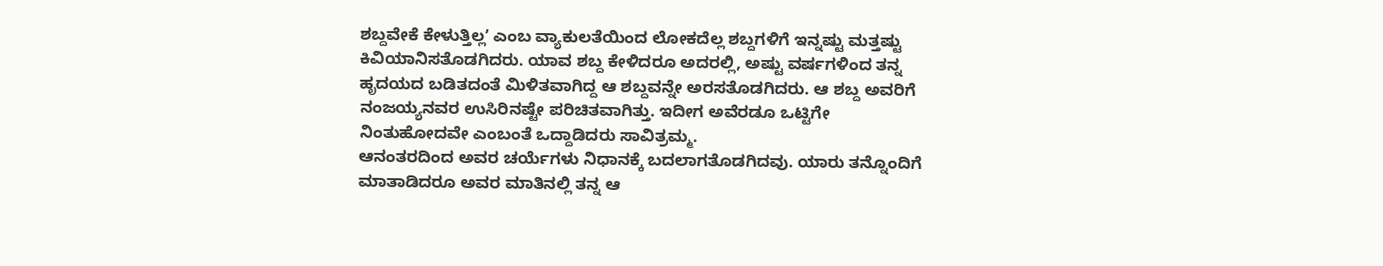ಶಬ್ದವೇಕೆ ಕೇಳುತ್ತಿಲ್ಲʼ ಎಂಬ ವ್ಯಾಕುಲತೆಯಿಂದ ಲೋಕದೆಲ್ಲ ಶಬ್ದಗಳಿಗೆ ಇನ್ನಷ್ಟು ಮತ್ತಷ್ಟು ಕಿವಿಯಾನಿಸತೊಡಗಿದರು. ಯಾವ ಶಬ್ದ ಕೇಳಿದರೂ ಅದರಲ್ಲಿ, ಅಷ್ಟು ವರ್ಷಗಳಿಂದ ತನ್ನ ಹೃದಯದ ಬಡಿತದಂತೆ ಮಿಳಿತವಾಗಿದ್ದ ಆ ಶಬ್ದವನ್ನೇ ಅರಸತೊಡಗಿದರು. ಆ ಶಬ್ದ ಅವರಿಗೆ ನಂಜಯ್ಯನವರ ಉಸಿರಿನಷ್ಟೇ ಪರಿಚಿತವಾಗಿತ್ತು. ಇದೀಗ ಅವೆರಡೂ ಒಟ್ಟಿಗೇ ನಿಂತುಹೋದವೇ ಎಂಬಂತೆ ಒದ್ದಾಡಿದರು ಸಾವಿತ್ರಮ್ಮ.
ಆನಂತರದಿಂದ ಅವರ ಚರ್ಯೆಗಳು ನಿಧಾನಕ್ಕೆ ಬದಲಾಗತೊಡಗಿದವು. ಯಾರು ತನ್ನೊಂದಿಗೆ ಮಾತಾಡಿದರೂ ಅವರ ಮಾತಿನಲ್ಲಿ ತನ್ನ ಆ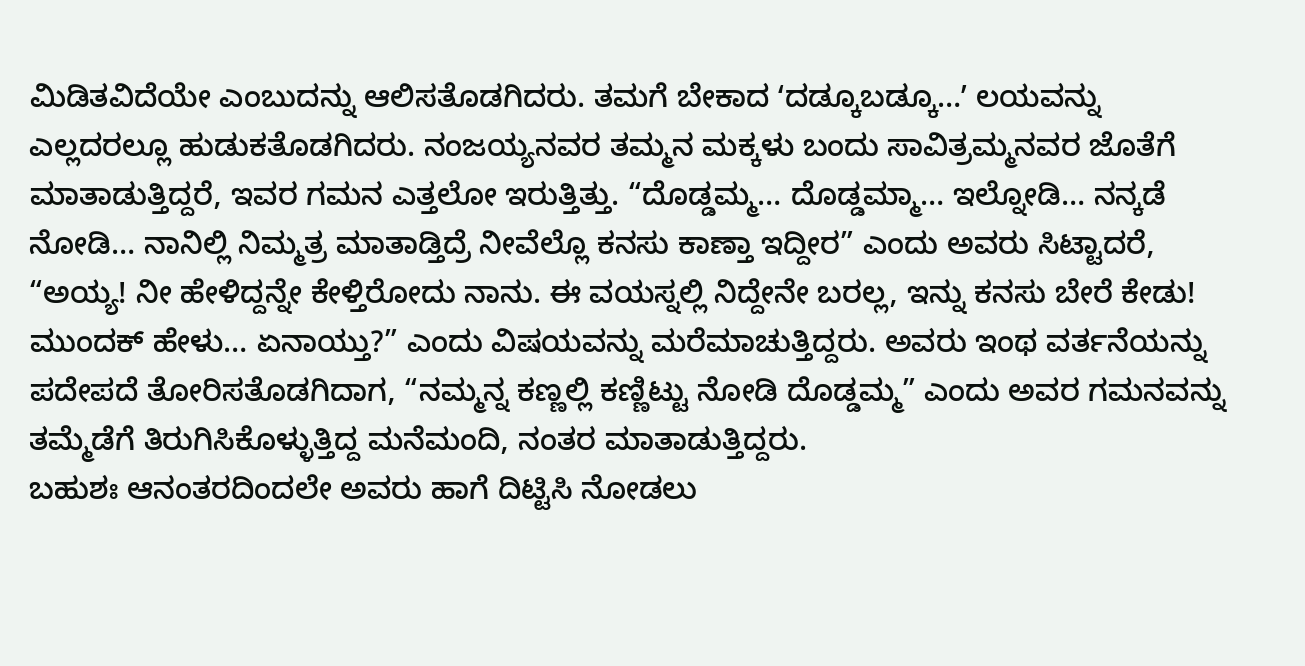ಮಿಡಿತವಿದೆಯೇ ಎಂಬುದನ್ನು ಆಲಿಸತೊಡಗಿದರು. ತಮಗೆ ಬೇಕಾದ ʻದಡ್ಕೂಬಡ್ಕೂ…ʼ ಲಯವನ್ನು ಎಲ್ಲದರಲ್ಲೂ ಹುಡುಕತೊಡಗಿದರು. ನಂಜಯ್ಯನವರ ತಮ್ಮನ ಮಕ್ಕಳು ಬಂದು ಸಾವಿತ್ರಮ್ಮನವರ ಜೊತೆಗೆ ಮಾತಾಡುತ್ತಿದ್ದರೆ, ಇವರ ಗಮನ ಎತ್ತಲೋ ಇರುತ್ತಿತ್ತು. “ದೊಡ್ಡಮ್ಮ… ದೊಡ್ಡಮ್ಮಾ… ಇಲ್ನೋಡಿ… ನನ್ಕಡೆ ನೋಡಿ… ನಾನಿಲ್ಲಿ ನಿಮ್ಮತ್ರ ಮಾತಾಡ್ತಿದ್ರೆ ನೀವೆಲ್ಲೊ ಕನಸು ಕಾಣ್ತಾ ಇದ್ದೀರ” ಎಂದು ಅವರು ಸಿಟ್ಟಾದರೆ, “ಅಯ್ಯ! ನೀ ಹೇಳಿದ್ದನ್ನೇ ಕೇಳ್ತಿರೋದು ನಾನು. ಈ ವಯಸ್ನಲ್ಲಿ ನಿದ್ದೇನೇ ಬರಲ್ಲ, ಇನ್ನು ಕನಸು ಬೇರೆ ಕೇಡು! ಮುಂದಕ್ ಹೇಳು… ಏನಾಯ್ತು?” ಎಂದು ವಿಷಯವನ್ನು ಮರೆಮಾಚುತ್ತಿದ್ದರು. ಅವರು ಇಂಥ ವರ್ತನೆಯನ್ನು ಪದೇಪದೆ ತೋರಿಸತೊಡಗಿದಾಗ, “ನಮ್ಮನ್ನ ಕಣ್ಣಲ್ಲಿ ಕಣ್ಣಿಟ್ಟು ನೋಡಿ ದೊಡ್ಡಮ್ಮ” ಎಂದು ಅವರ ಗಮನವನ್ನು ತಮ್ಮೆಡೆಗೆ ತಿರುಗಿಸಿಕೊಳ್ಳುತ್ತಿದ್ದ ಮನೆಮಂದಿ, ನಂತರ ಮಾತಾಡುತ್ತಿದ್ದರು.
ಬಹುಶಃ ಆನಂತರದಿಂದಲೇ ಅವರು ಹಾಗೆ ದಿಟ್ಟಿಸಿ ನೋಡಲು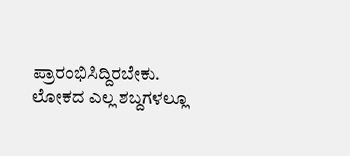ಪ್ರಾರಂಭಿಸಿದ್ದಿರಬೇಕು. ಲೋಕದ ಎಲ್ಲ ಶಬ್ದಗಳಲ್ಲೂ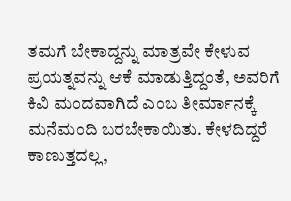ತಮಗೆ ಬೇಕಾದ್ದನ್ನು ಮಾತ್ರವೇ ಕೇಳುವ ಪ್ರಯತ್ನವನ್ನು ಆಕೆ ಮಾಡುತ್ತಿದ್ದಂತೆ, ಅವರಿಗೆ ಕಿವಿ ಮಂದವಾಗಿದೆ ಎಂಬ ತೀರ್ಮಾನಕ್ಕೆ ಮನೆಮಂದಿ ಬರಬೇಕಾಯಿತು. ಕೇಳದಿದ್ದರೆ ಕಾಣುತ್ತದಲ್ಲ,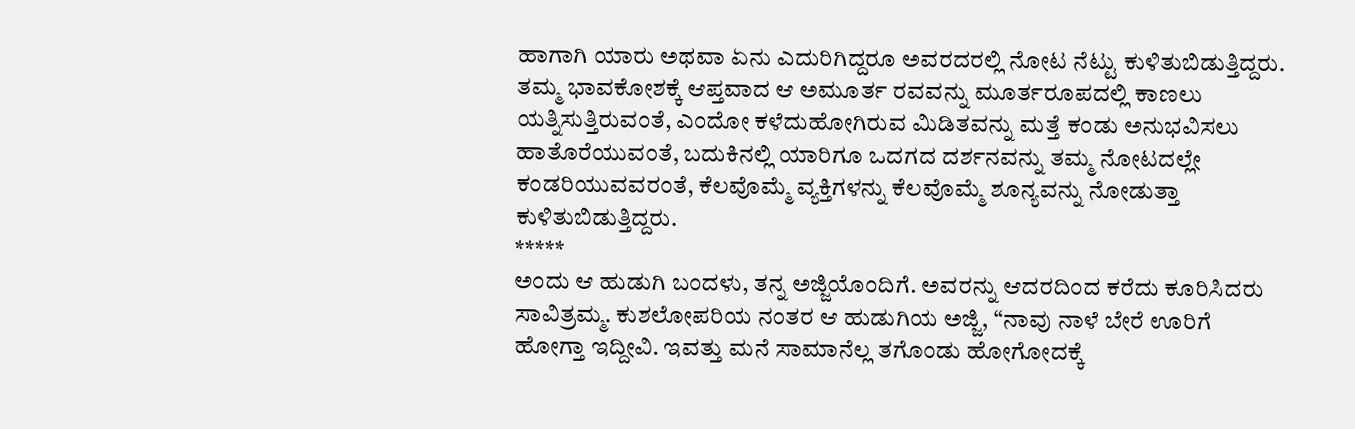ಹಾಗಾಗಿ ಯಾರು ಅಥವಾ ಏನು ಎದುರಿಗಿದ್ದರೂ ಅವರದರಲ್ಲಿ ನೋಟ ನೆಟ್ಟು ಕುಳಿತುಬಿಡುತ್ತಿದ್ದರು. ತಮ್ಮ ಭಾವಕೋಶಕ್ಕೆ ಆಪ್ತವಾದ ಆ ಅಮೂರ್ತ ರವವನ್ನು ಮೂರ್ತರೂಪದಲ್ಲಿ ಕಾಣಲು ಯತ್ನಿಸುತ್ತಿರುವಂತೆ, ಎಂದೋ ಕಳೆದುಹೋಗಿರುವ ಮಿಡಿತವನ್ನು ಮತ್ತೆ ಕಂಡು ಅನುಭವಿಸಲು ಹಾತೊರೆಯುವಂತೆ, ಬದುಕಿನಲ್ಲಿ ಯಾರಿಗೂ ಒದಗದ ದರ್ಶನವನ್ನು ತಮ್ಮ ನೋಟದಲ್ಲೇ ಕಂಡರಿಯುವವರಂತೆ, ಕೆಲವೊಮ್ಮೆ ವ್ಯಕ್ತಿಗಳನ್ನು ಕೆಲವೊಮ್ಮೆ ಶೂನ್ಯವನ್ನು ನೋಡುತ್ತಾ ಕುಳಿತುಬಿಡುತ್ತಿದ್ದರು.
*****
ಅಂದು ಆ ಹುಡುಗಿ ಬಂದಳು, ತನ್ನ ಅಜ್ಜಿಯೊಂದಿಗೆ. ಅವರನ್ನು ಆದರದಿಂದ ಕರೆದು ಕೂರಿಸಿದರು ಸಾವಿತ್ರಮ್ಮ. ಕುಶಲೋಪರಿಯ ನಂತರ ಆ ಹುಡುಗಿಯ ಅಜ್ಜಿ, “ನಾವು ನಾಳೆ ಬೇರೆ ಊರಿಗೆ ಹೋಗ್ತಾ ಇದ್ದೀವಿ. ಇವತ್ತು ಮನೆ ಸಾಮಾನೆಲ್ಲ ತಗೊಂಡು ಹೋಗೋದಕ್ಕೆ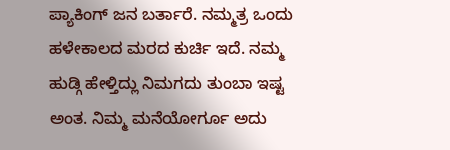ಪ್ಯಾಕಿಂಗ್ ಜನ ಬರ್ತಾರೆ. ನಮ್ಮತ್ರ ಒಂದು ಹಳೇಕಾಲದ ಮರದ ಕುರ್ಚಿ ಇದೆ. ನಮ್ಮ ಹುಡ್ಗಿ ಹೇಳ್ತಿದ್ಲು ನಿಮಗದು ತುಂಬಾ ಇಷ್ಟ ಅಂತ. ನಿಮ್ಮ ಮನೆಯೋರ್ಗೂ ಅದು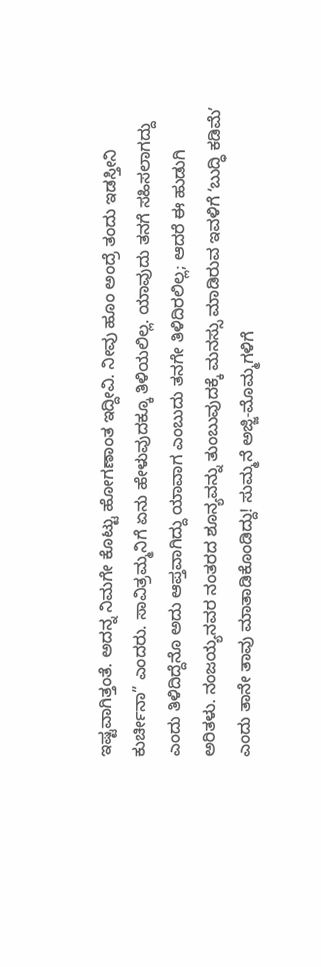ಇಷ್ಟವಾಗಿತ್ತಂತೆ. ಅದನ್ನ ನಿಮಗೇ ಕೊಟ್ಟು ಹೋಗಣಾಂತ ಇದ್ದೀವಿ. ನೀವು ಹೂಂ ಅಂದ್ರೆ ತಂದು ಇಡಸ್ತೀನಿ ಕುರ್ಚೀನಾ” ಎಂದರು. ಸಾವಿತ್ರಮ್ಮನಿಗೆ ಏನು ಹೇಳುವುದಕ್ಕೂ ತಿಳಿಯಲಿಲ್ಲ. ಯಾವುದು ತನಗೆ ಸಹಿಸಲಾಗದ್ದು ಎಂದು ತಿಳಿದಿದ್ದೆನೊ ಅದು ಆಪ್ತವಾಗಿದ್ದು ಯಾವಾಗ ಎಂಬುದು ತನಗೇ ತಿಳಿದಿರಲಿಲ್ಲ; ಆದರೆ ಈ ಹುಡುಗಿ ಅರಿತಳು. ನಂಜಯ್ಯನವರ ನಂತರದ ಶೂನ್ಯವನ್ನು ತುಂಬುವುದಕ್ಕೆ ಮನಸ್ಸು ಮಾಡಿರುವ ಇವಳಿಗೆ ʻಬುದ್ಧಿ ಕಡಿಮೆʼ ಎಂದು ತಾನೇ ತಾವು ಮಾತಾಡಿಕೊಂಡಿದ್ದು! ಸುಮ್ಮನೆ ಅಜ್ಜಿ-ಮೊಮ್ಮಗಳಿಗೆ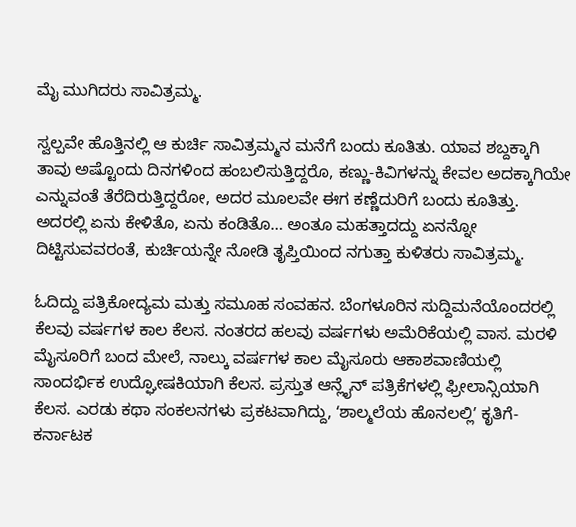ಮೈ ಮುಗಿದರು ಸಾವಿತ್ರಮ್ಮ.

ಸ್ವಲ್ಪವೇ ಹೊತ್ತಿನಲ್ಲಿ ಆ ಕುರ್ಚಿ ಸಾವಿತ್ರಮ್ಮನ ಮನೆಗೆ ಬಂದು ಕೂತಿತು. ಯಾವ ಶಬ್ದಕ್ಕಾಗಿ ತಾವು ಅಷ್ಟೊಂದು ದಿನಗಳಿಂದ ಹಂಬಲಿಸುತ್ತಿದ್ದರೊ, ಕಣ್ಣು-ಕಿವಿಗಳನ್ನು ಕೇವಲ ಅದಕ್ಕಾಗಿಯೇ ಎನ್ನುವಂತೆ ತೆರೆದಿರುತ್ತಿದ್ದರೋ, ಅದರ ಮೂಲವೇ ಈಗ ಕಣ್ಣೆದುರಿಗೆ ಬಂದು ಕೂತಿತ್ತು. ಅದರಲ್ಲಿ ಏನು ಕೇಳಿತೊ, ಏನು ಕಂಡಿತೊ… ಅಂತೂ ಮಹತ್ತಾದದ್ದು ಏನನ್ನೋ ದಿಟ್ಟಿಸುವವರಂತೆ, ಕುರ್ಚಿಯನ್ನೇ ನೋಡಿ ತೃಪ್ತಿಯಿಂದ ನಗುತ್ತಾ ಕುಳಿತರು ಸಾವಿತ್ರಮ್ಮ.

ಓದಿದ್ದು ಪತ್ರಿಕೋದ್ಯಮ ಮತ್ತು ಸಮೂಹ ಸಂವಹನ. ಬೆಂಗಳೂರಿನ ಸುದ್ದಿಮನೆಯೊಂದರಲ್ಲಿ ಕೆಲವು ವರ್ಷಗಳ ಕಾಲ ಕೆಲಸ. ನಂತರದ ಹಲವು ವರ್ಷಗಳು ಅಮೆರಿಕೆಯಲ್ಲಿ ವಾಸ. ಮರಳಿ ಮೈಸೂರಿಗೆ ಬಂದ ಮೇಲೆ, ನಾಲ್ಕು ವರ್ಷಗಳ ಕಾಲ ಮೈಸೂರು ಆಕಾಶವಾಣಿಯಲ್ಲಿ ಸಾಂದರ್ಭಿಕ ಉದ್ಘೋಷಕಿಯಾಗಿ ಕೆಲಸ. ಪ್ರಸ್ತುತ ಆನ್ಲೈನ್ ಪತ್ರಿಕೆಗಳಲ್ಲಿ ಫ್ರೀಲಾನ್ಸಿಯಾಗಿ ಕೆಲಸ. ಎರಡು ಕಥಾ ಸಂಕಲನಗಳು ಪ್ರಕಟವಾಗಿದ್ದು, ʻಶಾಲ್ಮಲೆಯ ಹೊನಲಲ್ಲಿʼ ಕೃತಿಗೆ- ಕರ್ನಾಟಕ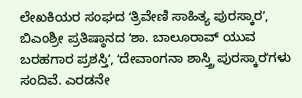ಲೇಖಕಿಯರ ಸಂಘದ ʻತ್ರಿವೇಣಿ ಸಾಹಿತ್ಯ ಪುರಸ್ಕಾರʼ, ಬಿಎಂಶ್ರೀ ಪ್ರತಿಷ್ಠಾನದ ʻಶಾ. ಬಾಲೂರಾವ್ ಯುವ ಬರಹಗಾರ ಪ್ರಶಸ್ತಿʼ, ʻದೇವಾಂಗನಾ ಶಾಸ್ತ್ರಿ ಪುರಸ್ಕಾರʼಗಳು ಸಂದಿವೆ. ಎರಡನೇ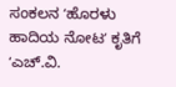ಸಂಕಲನ ʻಹೊರಳು ಹಾದಿಯ ನೋಟʼ ಕೃತಿಗೆ ʻಎಚ್.ವಿ.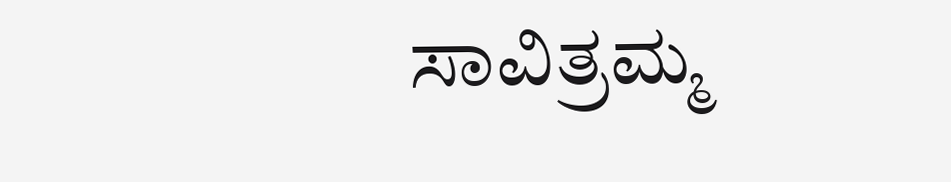ಸಾವಿತ್ರಮ್ಮ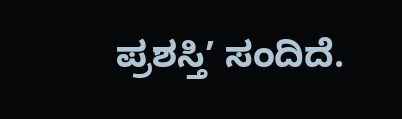ಪ್ರಶಸ್ತಿʼ ಸಂದಿದೆ.